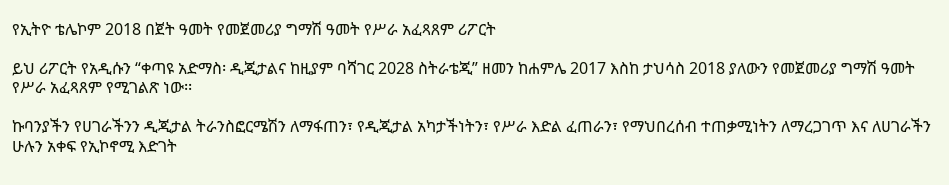የኢትዮ ቴሌኮም 2018 በጀት ዓመት የመጀመሪያ ግማሽ ዓመት የሥራ አፈጻጸም ሪፖርት

ይህ ሪፖርት የአዲሱን “ቀጣዩ አድማስ፡ ዲጂታልና ከዚያም ባሻገር 2028 ስትራቴጂ” ዘመን ከሐምሌ 2017 እስከ ታህሳስ 2018 ያለውን የመጀመሪያ ግማሽ ዓመት የሥራ አፈጻጸም የሚገልጽ ነው፡፡

ኩባንያችን የሀገራችንን ዲጂታል ትራንስፎርሜሽን ለማፋጠን፣ የዲጂታል አካታችነትን፣ የሥራ እድል ፈጠራን፣ የማህበረሰብ ተጠቃሚነትን ለማረጋገጥ እና ለሀገራችን ሁሉን አቀፍ የኢኮኖሚ እድገት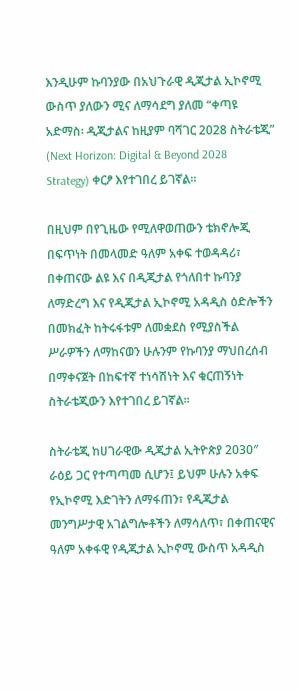እንዲሁም ኩባንያው በአህጉራዊ ዲጂታል ኢኮኖሚ ውስጥ ያለውን ሚና ለማሳደግ ያለመ “ቀጣዩ አድማስ፡ ዲጂታልና ከዚያም ባሻገር 2028 ስትራቴጂ” (Next Horizon: Digital & Beyond 2028 Strategy) ቀርፆ እየተገበረ ይገኛል።

በዚህም በየጊዜው የሚለዋወጠውን ቴክኖሎጂ በፍጥነት በመላመድ ዓለም አቀፍ ተወዳዳሪ፣ በቀጠናው ልዩ እና በዲጂታል የጎለበተ ኩባንያ ለማድረግ እና የዲጂታል ኢኮኖሚ አዳዲስ ዕድሎችን በመክፈት ከትሩፋቱም ለመቋደስ የሚያስችል ሥራዎችን ለማከናወን ሁሉንም የኩባንያ ማህበረሰብ በማቀናጀት በከፍተኛ ተነሳሽነት እና ቁርጠኝነት ስትራቴጂውን እየተገበረ ይገኛል፡፡

ስትራቴጂ ከሀገራዊው ዲጂታል ኢትዮጵያ 2030″ ራዕይ ጋር የተጣጣመ ሲሆን፤ ይህም ሁሉን አቀፍ የኢኮኖሚ እድገትን ለማፋጠን፣ የዲጂታል መንግሥታዊ አገልግሎቶችን ለማሳለጥ፣ በቀጠናዊና ዓለም አቀፋዊ የዲጂታል ኢኮኖሚ ውስጥ አዳዲስ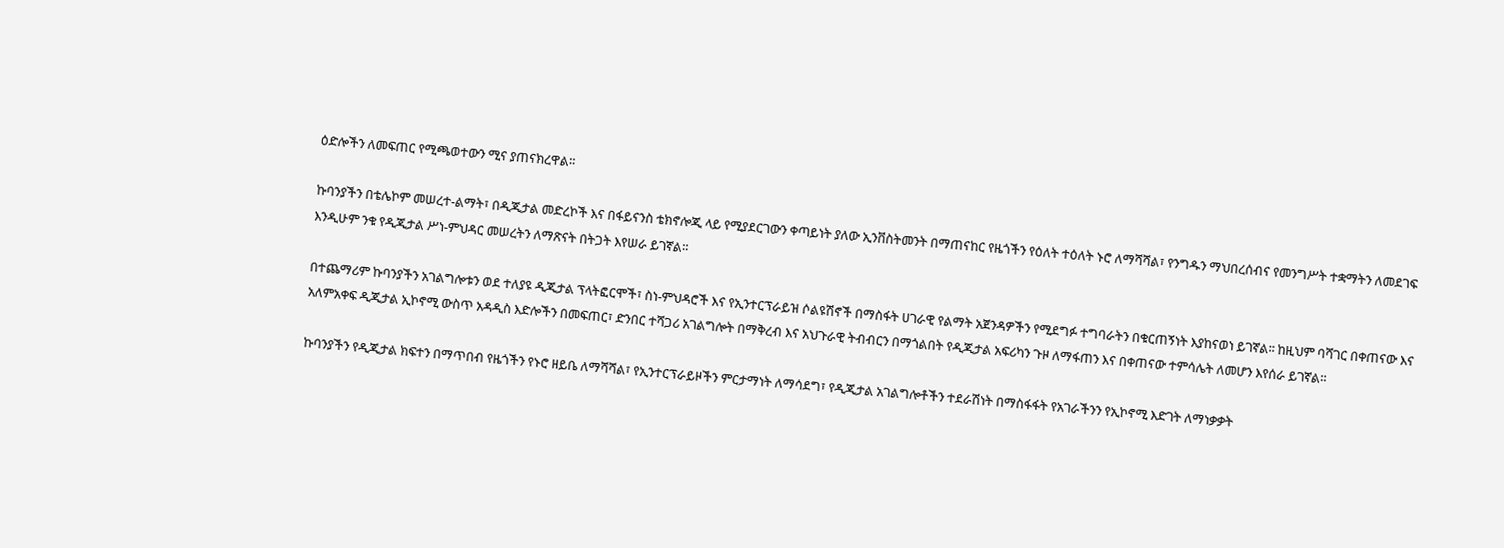ዕድሎችን ለመፍጠር የሚጫወተውን ሚና ያጠናክረዋል።

ኩባንያችን በቴሌኮም መሠረተ-ልማት፣ በዲጂታል መድረኮች እና በፋይናንስ ቴክኖሎጂ ላይ የሚያደርገውን ቀጣይነት ያለው ኢንቨስትመንት በማጠናከር የዜጎችን የዕለት ተዕለት ኑሮ ለማሻሻል፣ የንግዱን ማህበረሰብና የመንግሥት ተቋማትን ለመደገፍ እንዲሁም ንቁ የዲጂታል ሥነ-ምህዳር መሠረትን ለማጽናት በትጋት እየሠራ ይገኛል።

በተጨማሪም ኩባንያችን አገልግሎቱን ወደ ተለያዩ ዲጂታል ፕላትፎርሞች፣ ስነ-ምህዳሮች እና የኢንተርፕራይዝ ሶልዩሽኖች በማስፋት ሀገራዊ የልማት አጀንዳዎችን የሚደግፉ ተግባራትን በቁርጠኝነት እያከናወነ ይገኛል፡፡ ከዚህም ባሻገር በቀጠናው እና አለምአቀፍ ዲጂታል ኢኮኖሚ ውስጥ አዳዲስ እድሎችን በመፍጠር፣ ድንበር ተሻጋሪ አገልግሎት በማቅረብ እና አህጉራዊ ትብብርን በማጎልበት የዲጂታል አፍሪካን ጉዞ ለማፋጠን እና በቀጠናው ተምሳሌት ለመሆን እየሰራ ይገኛል።

ኩባንያችን የዲጂታል ክፍተን በማጥበብ የዜጎችን የኑሮ ዘይቤ ለማሻሻል፣ የኢንተርፕራይዞችን ምርታማነት ለማሳደግ፣ የዲጂታል አገልግሎቶችን ተደራሽነት በማስፋፋት የአገራችንን የኢኮኖሚ እድገት ለማነቃቃት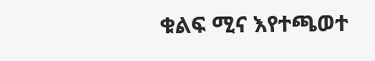ቁልፍ ሚና እየተጫወተ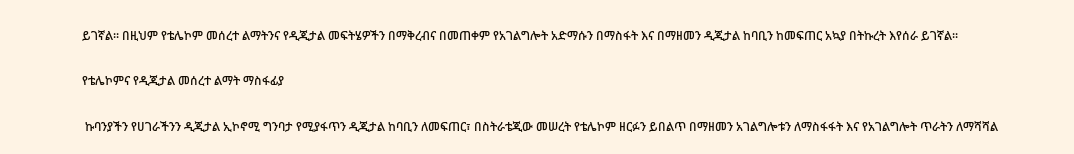ይገኛል፡፡ በዚህም የቴሌኮም መሰረተ ልማትንና የዲጂታል መፍትሄዎችን በማቅረብና በመጠቀም የአገልግሎት አድማሱን በማስፋት እና በማዘመን ዲጂታል ከባቢን ከመፍጠር አኳያ በትኩረት እየሰራ ይገኛል፡፡

የቴሌኮምና የዲጂታል መሰረተ ልማት ማስፋፊያ

 ኩባንያችን የሀገራችንን ዲጂታል ኢኮኖሚ ግንባታ የሚያፋጥን ዲጂታል ከባቢን ለመፍጠር፣ በስትራቴጂው መሠረት የቴሌኮም ዘርፉን ይበልጥ በማዘመን አገልግሎቱን ለማስፋፋት እና የአገልግሎት ጥራትን ለማሻሻል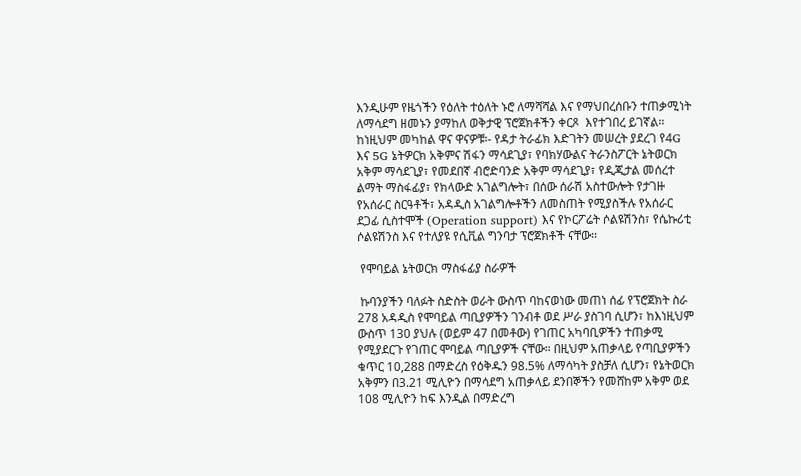እንዲሁም የዜጎችን የዕለት ተዕለት ኑሮ ለማሻሻል እና የማህበረሰቡን ተጠቃሚነት ለማሳደግ ዘመኑን ያማከለ ወቅታዊ ፕሮጀክቶችን ቀርጾ  እየተገበረ ይገኛል፡፡ ከነዚህም መካከል ዋና ዋናዎቹ፡- የዳታ ትራፊክ እድገትን መሠረት ያደረገ የ4G እና 5G ኔትዎርክ አቅምና ሽፋን ማሳደጊያ፣ የባክሃውልና ትራንስፖርት ኔትወርክ አቅም ማሳደጊያ፣ የመደበኛ ብሮድባንድ አቅም ማሳደጊያ፣ የዲጂታል መሰረተ ልማት ማስፋፊያ፣ የክላውድ አገልግሎት፣ በሰው ሰራሽ አስተውሎት የታገዙ የአሰራር ስርዓቶች፣ አዳዲስ አገልግሎቶችን ለመስጠት የሚያስችሉ የአሰራር ደጋፊ ሲስተሞች (Operation support) እና የኮርፖሬት ሶልዩሽንስ፣ የሴኩሪቲ ሶልዩሽንስ እና የተለያዩ የሲቪል ግንባታ ፕሮጀክቶች ናቸው፡፡

 የሞባይል ኔትወርክ ማስፋፊያ ስራዎች

 ኩባንያችን ባለፉት ስድስት ወራት ውስጥ ባከናወነው መጠነ ሰፊ የፕሮጀክት ስራ 278 አዳዲስ የሞባይል ጣቢያዎችን ገንብቶ ወደ ሥራ ያስገባ ሲሆን፣ ከእነዚህም ውስጥ 130 ያህሉ (ወይም 47 በመቶው) የገጠር አካባቢዎችን ተጠቃሚ የሚያደርጉ የገጠር ሞባይል ጣቢያዎች ናቸው። በዚህም አጠቃላይ የጣቢያዎችን ቁጥር 10,288 በማድረስ የዕቅዱን 98.5% ለማሳካት ያስቻለ ሲሆን፣ የኔትወርክ አቅምን በ3.21 ሚሊዮን በማሳደግ አጠቃላይ ደንበኞችን የመሸከም አቅም ወደ 108 ሚሊዮን ከፍ እንዲል በማድረግ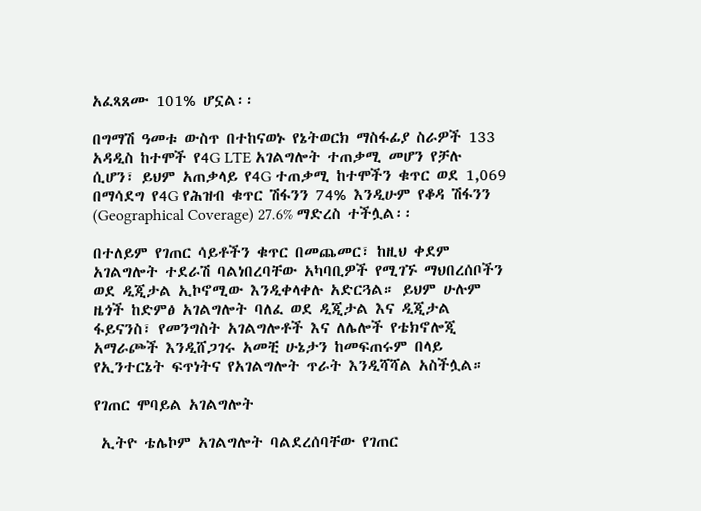አፈጻጸሙ 101% ሆኗል፡፡

በግማሽ ዓመቱ ውስጥ በተከናወኑ የኔትወርክ ማስፋፊያ ስራዎች 133 አዳዲስ ከተሞች የ4G LTE አገልግሎት ተጠቃሚ መሆን የቻሉ ሲሆን፣ ይህም አጠቃላይ የ4G ተጠቃሚ ከተሞችን ቁጥር ወደ 1,069 በማሳደግ የ4G የሕዝብ ቁጥር ሽፋንን 74% እንዲሁም የቆዳ ሽፋንን (Geographical Coverage) 27.6% ማድረስ ተችሏል፡፡

በተለይም የገጠር ሳይቶችን ቁጥር በመጨመር፣ ከዚህ ቀደም አገልግሎት ተደራሽ ባልነበረባቸው አካባቢዎች የሚገኙ ማህበረሰቦችን ወደ ዲጂታል ኢኮኖሚው እንዲቀላቀሉ አድርጓል። ይህም ሁሉም ዜጎች ከድምፅ አገልግሎት ባለፈ ወደ ዲጂታል እና ዲጂታል ፋይናንስ፣ የመንግስት አገልግሎቶች እና ለሌሎች የቴክኖሎጂ አማራጮች እንዲሸጋገሩ አመቺ ሁኔታን ከመፍጠሩም በላይ የኢንተርኔት ፍጥነትና የአገልግሎት ጥራት እንዲሻሻል አስችሏል።

የገጠር ሞባይል አገልግሎት

 ኢትዮ ቴሌኮም አገልግሎት ባልደረሰባቸው የገጠር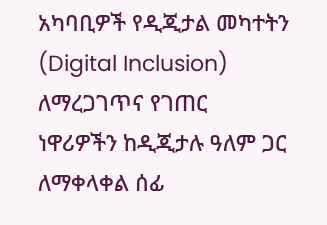አካባቢዎች የዲጂታል መካተትን (Digital Inclusion) ለማረጋገጥና የገጠር ነዋሪዎችን ከዲጂታሉ ዓለም ጋር ለማቀላቀል ሰፊ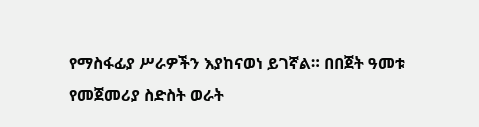የማስፋፊያ ሥራዎችን እያከናወነ ይገኛል። በበጀት ዓመቱ የመጀመሪያ ስድስት ወራት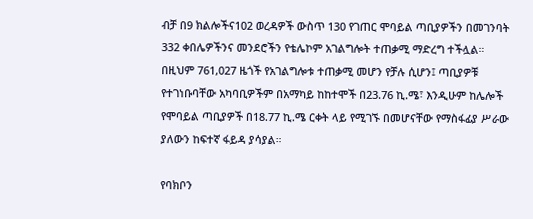ብቻ በ9 ክልሎችና102 ወረዳዎች ውስጥ 130 የገጠር ሞባይል ጣቢያዎችን በመገንባት 332 ቀበሌዎችንና መንደሮችን የቴሌኮም አገልግሎት ተጠቃሚ ማድረግ ተችሏል። በዚህም 761,027 ዜጎች የአገልግሎቱ ተጠቃሚ መሆን የቻሉ ሲሆን፤ ጣቢያዎቹ የተገነቡባቸው አካባቢዎችም በአማካይ ከከተሞች በ23.76 ኪ.ሜ፣ እንዲሁም ከሌሎች የሞባይል ጣቢያዎች በ18.77 ኪ.ሜ ርቀት ላይ የሚገኙ በመሆናቸው የማስፋፊያ ሥራው ያለውን ከፍተኛ ፋይዳ ያሳያል።

የባክቦን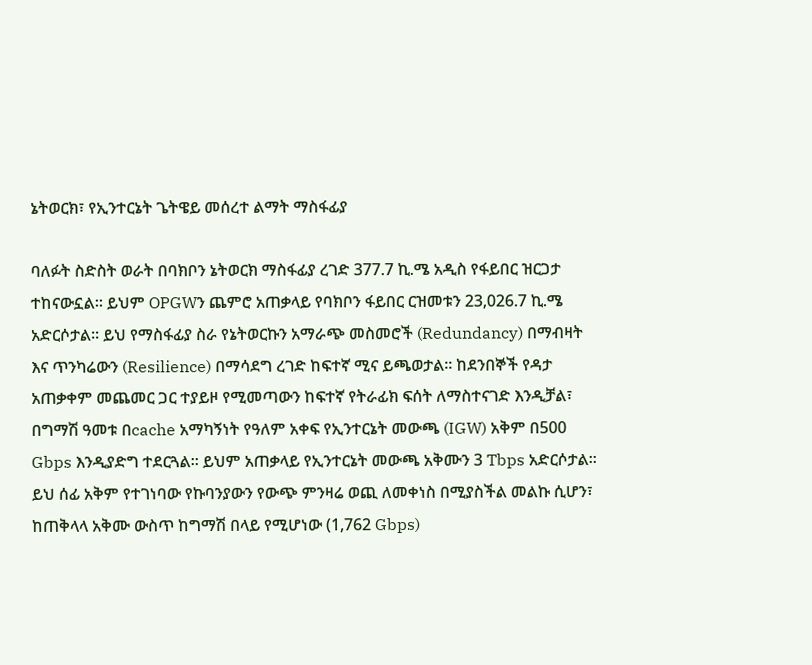ኔትወርክ፣ የኢንተርኔት ጌትዌይ መሰረተ ልማት ማስፋፊያ

ባለፉት ስድስት ወራት በባክቦን ኔትወርክ ማስፋፊያ ረገድ 377.7 ኪ.ሜ አዲስ የፋይበር ዝርጋታ ተከናውኗል። ይህም OPGWን ጨምሮ አጠቃላይ የባክቦን ፋይበር ርዝመቱን 23,026.7 ኪ.ሜ አድርሶታል። ይህ የማስፋፊያ ስራ የኔትወርኩን አማራጭ መስመሮች (Redundancy) በማብዛት እና ጥንካሬውን (Resilience) በማሳደግ ረገድ ከፍተኛ ሚና ይጫወታል። ከደንበኞች የዳታ አጠቃቀም መጨመር ጋር ተያይዞ የሚመጣውን ከፍተኛ የትራፊክ ፍሰት ለማስተናገድ እንዲቻል፣ በግማሽ ዓመቱ በcache አማካኝነት የዓለም አቀፍ የኢንተርኔት መውጫ (IGW) አቅም በ500 Gbps እንዲያድግ ተደርጓል። ይህም አጠቃላይ የኢንተርኔት መውጫ አቅሙን 3 Tbps አድርሶታል። ይህ ሰፊ አቅም የተገነባው የኩባንያውን የውጭ ምንዛሬ ወጪ ለመቀነስ በሚያስችል መልኩ ሲሆን፣ ከጠቅላላ አቅሙ ውስጥ ከግማሽ በላይ የሚሆነው (1,762 Gbps)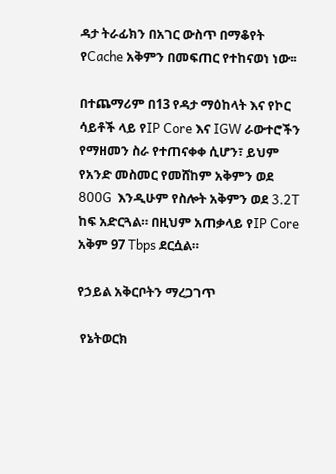ዳታ ትራፊክን በአገር ውስጥ በማቆየት የCache አቅምን በመፍጠር የተከናወነ ነው፡፡

በተጨማሪም በ13 የዳታ ማዕከላት እና የኮር ሳይቶች ላይ የIP Core እና IGW ራውተሮችን የማዘመን ስራ የተጠናቀቀ ሲሆን፣ ይህም የአንድ መስመር የመሸከም አቅምን ወደ 800G  እንዲሁም የስሎት አቅምን ወደ 3.2T ከፍ አድርጓል። በዚህም አጠቃላይ የIP Core አቅም 97 Tbps ደርሷል።

የኃይል አቅርቦትን ማረጋገጥ

 የኔትወርክ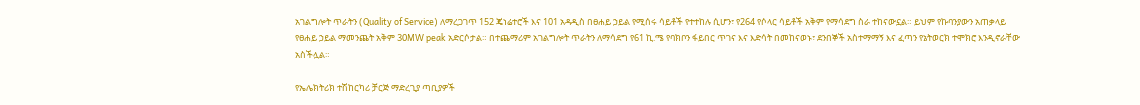አገልግሎት ጥራትን (Quality of Service) ለማረጋገጥ 152 ጄነሬተሮች እና 101 አዳዲስ በፀሐይ ኃይል የሚሰሩ ሳይቶች የተተከሉ ሲሆን፣ የ264 የሶላር ሳይቶች አቅም የማሳደግ ስራ ተከናውኗል። ይህም የኩባንያውን አጠቃላይ የፀሐይ ኃይል ማመንጨት አቅም 30MW peak አድርሶታል። በተጨማሪም አገልግሎት ጥራትን ለማሳደግ የ61 ኪ.ሜ የባክቦን ፋይበር ጥገና እና እድሳት በመከናወኑ፣ ደንበኞች አስተማማኝ እና ፈጣን የኔትወርክ ተሞክሮ እንዲኖራቸው አስችሏል።

የኤሌክትሪክ ተሽከርካሪ ቻርጅ ማድረጊያ ጣቢያዎች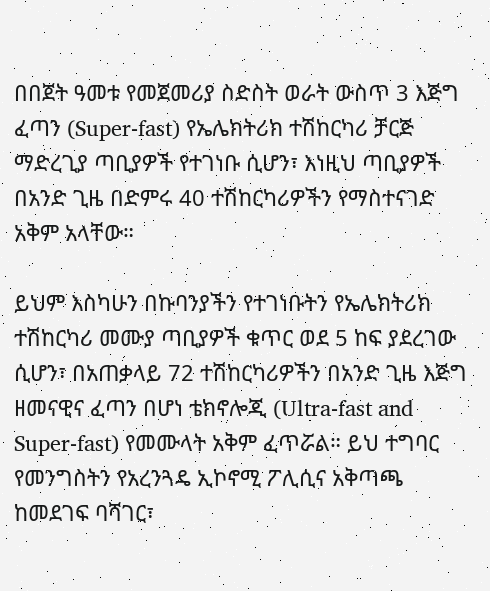በበጀት ዓመቱ የመጀመሪያ ስድስት ወራት ውስጥ 3 እጅግ ፈጣን (Super-fast) የኤሌክትሪክ ተሽከርካሪ ቻርጅ ማድረጊያ ጣቢያዎች የተገነቡ ሲሆን፣ እነዚህ ጣቢያዎች በአንድ ጊዜ በድምሩ 40 ተሽከርካሪዎችን የማስተናገድ አቅም አላቸው።

ይህም እስካሁን በኩባንያችን የተገነቡትን የኤሌክትሪክ ተሽከርካሪ መሙያ ጣቢያዎች ቁጥር ወደ 5 ከፍ ያደረገው ሲሆን፣ በአጠቃላይ 72 ተሽከርካሪዎችን በአንድ ጊዜ እጅግ ዘመናዊና ፈጣን በሆነ ቴክኖሎጂ (Ultra-fast and Super-fast) የመሙላት አቅም ፈጥሯል። ይህ ተግባር የመንግስትን የአረንጓዴ ኢኮኖሚ ፖሊሲና አቅጣጫ ከመደገፍ ባሻገር፣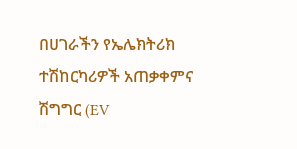በሀገራችን የኤሌክትሪክ ተሽከርካሪዎች አጠቃቀምና ሽግግር (EV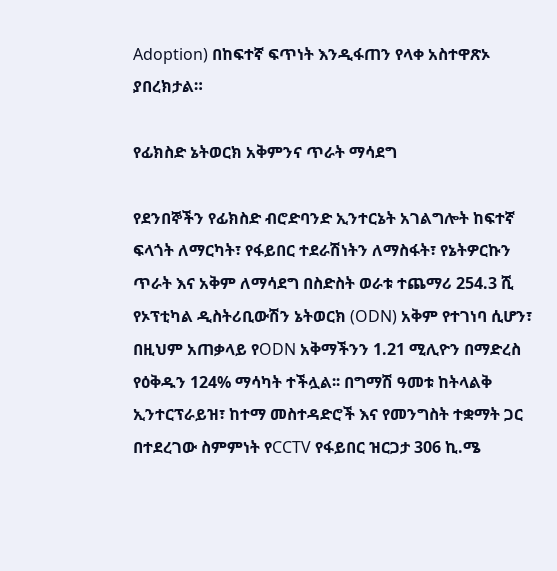Adoption) በከፍተኛ ፍጥነት እንዲፋጠን የላቀ አስተዋጽኦ ያበረክታል።

የፊክስድ ኔትወርክ አቅምንና ጥራት ማሳደግ

የደንበኞችን የፊክስድ ብሮድባንድ ኢንተርኔት አገልግሎት ከፍተኛ ፍላጎት ለማርካት፣ የፋይበር ተደራሽነትን ለማስፋት፣ የኔትዎርኩን ጥራት እና አቅም ለማሳደግ በስድስት ወራቱ ተጨማሪ 254.3 ሺ የኦፕቲካል ዲስትሪቢውሽን ኔትወርክ (ODN) አቅም የተገነባ ሲሆን፣ በዚህም አጠቃላይ የODN አቅማችንን 1.21 ሚሊዮን በማድረስ የዕቅዱን 124% ማሳካት ተችሏል፡፡ በግማሽ ዓመቱ ከትላልቅ ኢንተርፕራይዝ፣ ከተማ መስተዳድሮች እና የመንግስት ተቋማት ጋር በተደረገው ስምምነት የCCTV የፋይበር ዝርጋታ 306 ኪ.ሜ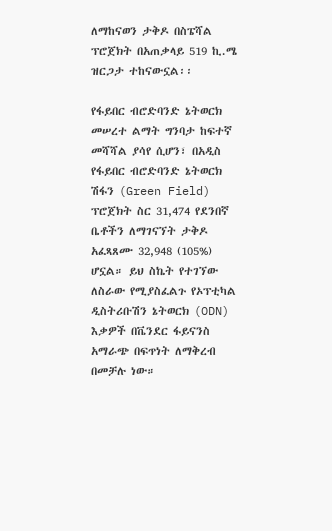ለማከናወን ታቅዶ በስፔሻል ፕሮጀክት በአጠቃላይ 519 ኪ.ሜ ዝርጋታ ተከናውኗል፡፡

የፋይበር ብሮድባንድ ኔትወርክ መሠረተ ልማት ግንባታ ከፍተኛ መሻሻል ያሳየ ሲሆን፣ በአዲስ የፋይበር ብሮድባንድ ኔትወርክ ሽፋን (Green Field) ፕሮጀክት ስር 31,474 የደንበኛ ቤቶችን ለማገናኘት ታቅዶ አፈጻጸሙ 32,948 (105%) ሆኗል። ይህ ስኬት የተገኘው ለስራው የሚያስፈልጉ የኦፕቲካል ዲስትሪቡሽን ኔትወርክ (ODN) እቃዎች በቬንደር ፋይናንስ አማራጭ በፍጥነት ለማቅረብ በመቻሉ ነው።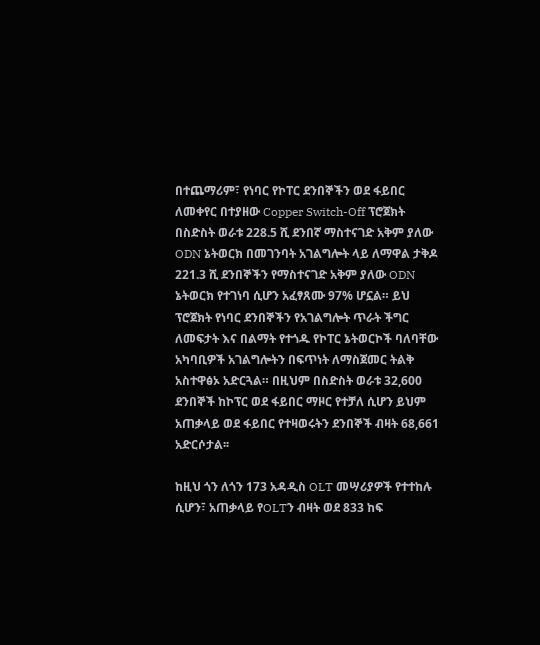በተጨማሪም፣ የነባር የኮፐር ደንበኞችን ወደ ፋይበር ለመቀየር በተያዘው Copper Switch-Off ፕሮጀክት በስድስት ወራቱ 228.5 ሺ ደንበኛ ማስተናገድ አቅም ያለው ODN ኔትወርክ በመገንባት አገልግሎት ላይ ለማዋል ታቅዶ 221.3 ሺ ደንበኞችን የማስተናገድ አቅም ያለው ODN ኔትወርክ የተገነባ ሲሆን አፈፃጸሙ 97% ሆኗል። ይህ ፕሮጀክት የነባር ደንበኞችን የአገልግሎት ጥራት ችግር ለመፍታት እና በልማት የተጎዱ የኮፐር ኔትወርኮች ባለባቸው አካባቢዎች አገልግሎትን በፍጥነት ለማስጀመር ትልቅ አስተዋፅኦ አድርጓል። በዚህም በስድስት ወራቱ 32,600 ደንበኞች ከኮፕር ወደ ፋይበር ማዞር የተቻለ ሲሆን ይህም አጠቃላይ ወደ ፋይበር የተዛወሩትን ደንበኞች ብዛት 68,661 አድርሶታል፡፡

ከዚህ ጎን ለጎን 173 አዳዲስ OLT መሣሪያዎች የተተከሉ ሲሆን፣ አጠቃላይ የOLTን ብዛት ወደ 833 ከፍ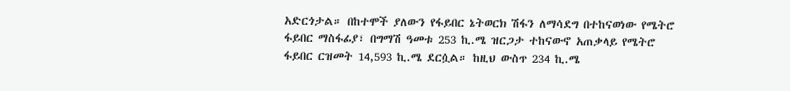አድርጎታል። በከተሞች ያለውን የፋይበር ኔትወርክ ሽፋን ለማሳደግ በተከናወነው የሜትሮ ፋይበር ማስፋፊያ፣ በግማሽ ዓመቱ 253 ኪ.ሜ ዝርጋታ ተከናውኖ አጠቃላይ የሜትሮ ፋይበር ርዝመት 14,593 ኪ.ሜ ደርሷል። ከዚህ ውስጥ 234 ኪ.ሜ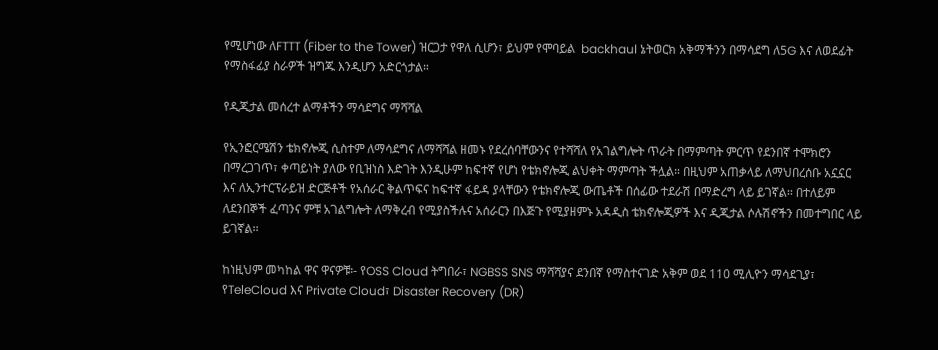የሚሆነው ለFTTT (Fiber to the Tower) ዝርጋታ የዋለ ሲሆን፣ ይህም የሞባይል  backhaul ኔትወርክ አቅማችንን በማሳደግ ለ5G እና ለወደፊት የማስፋፊያ ስራዎች ዝግጁ እንዲሆን አድርጎታል።

የዲጂታል መሰረተ ልማቶችን ማሳደግና ማሻሻል

የኢንፎርሜሽን ቴክኖሎጂ ሲስተም ለማሳደግና ለማሻሻል ዘመኑ የደረሰባቸውንና የተሻሻለ የአገልግሎት ጥራት በማምጣት ምርጥ የደንበኛ ተሞክሮን በማረጋገጥ፣ ቀጣይነት ያለው የቢዝነስ እድገት እንዲሁም ከፍተኛ የሆነ የቴክኖሎጂ ልህቀት ማምጣት ችሏል። በዚህም አጠቃላይ ለማህበረሰቡ አኗኗር እና ለኢንተርፕራይዝ ድርጅቶች የአሰራር ቅልጥፍና ከፍተኛ ፋይዳ ያላቸውን የቴክኖሎጂ ውጤቶች በሰፊው ተደራሽ በማድረግ ላይ ይገኛል፡፡ በተለይም ለደንበኞች ፈጣንና ምቹ አገልግሎት ለማቅረብ የሚያስችሉና አሰራርን በእጅጉ የሚያዘምኑ አዳዲስ ቴክኖሎጂዎች እና ዲጂታል ሶሉሽኖችን በመተግበር ላይ ይገኛል፡፡

ከነዚህም መካከል ዋና ዋናዎቹ፡- የOSS Cloud ትግበራ፣ NGBSS SNS ማሻሻያና ደንበኛ የማስተናገድ አቅም ወደ 110 ሚሊዮን ማሳደጊያ፣ የTeleCloud እና Private Cloud፣ Disaster Recovery (DR)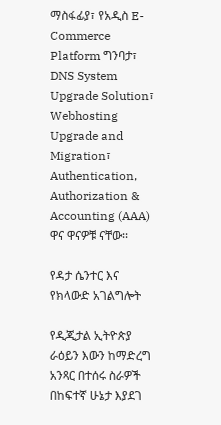ማስፋፊያ፣ የአዲስ E-Commerce Platform ግንባታ፣ DNS System Upgrade Solution፣ Webhosting Upgrade and Migration፣ Authentication, Authorization & Accounting (AAA) ዋና ዋናዎቹ ናቸው፡፡

የዳታ ሴንተር እና የክላውድ አገልግሎት

የዲጂታል ኢትዮጵያ ራዕይን እውን ከማድረግ አንጻር በተሰሩ ስራዎች በከፍተኛ ሁኔታ እያደገ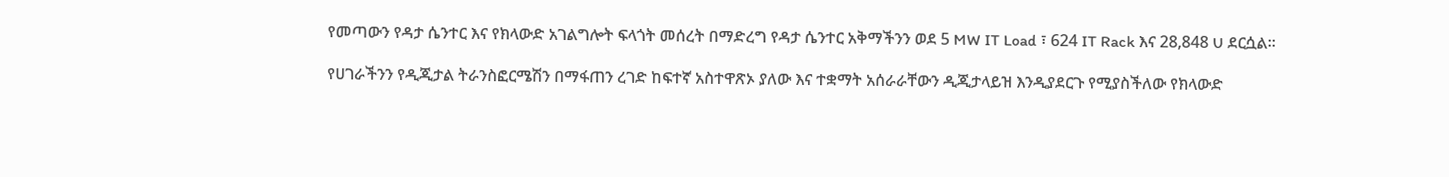የመጣውን የዳታ ሴንተር እና የክላውድ አገልግሎት ፍላጎት መሰረት በማድረግ የዳታ ሴንተር አቅማችንን ወደ 5 MW IT Load ፣ 624 IT Rack እና 28,848 U ደርሷል።

የሀገራችንን የዲጂታል ትራንስፎርሜሽን በማፋጠን ረገድ ከፍተኛ አስተዋጽኦ ያለው እና ተቋማት አሰራራቸውን ዲጂታላይዝ እንዲያደርጉ የሚያስችለው የክላውድ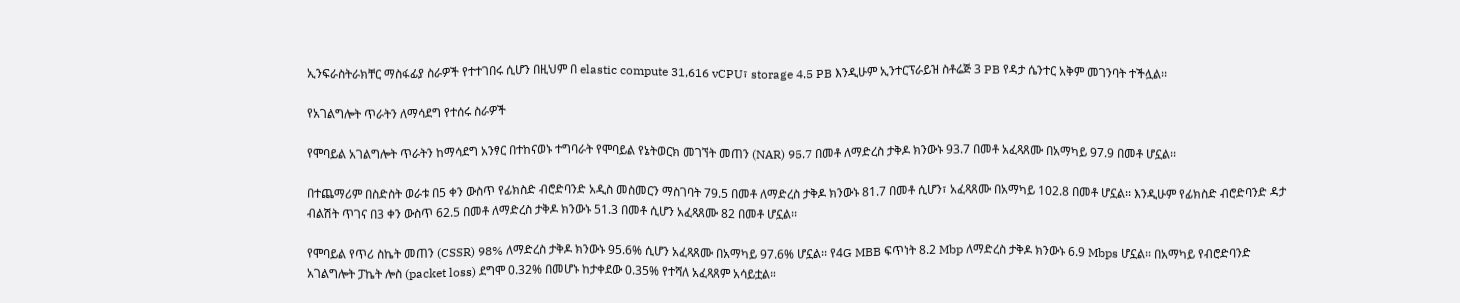ኢንፍራስትራክቸር ማስፋፊያ ስራዎች የተተገበሩ ሲሆን በዚህም በ elastic compute 31,616 vCPU፣ storage 4.5 PB እንዲሁም ኢንተርፕራይዝ ስቶሬጅ 3 PB የዳታ ሴንተር አቅም መገንባት ተችሏል፡፡

የአገልግሎት ጥራትን ለማሳደግ የተሰሩ ስራዎች

የሞባይል አገልግሎት ጥራትን ከማሳደግ አንፃር በተከናወኑ ተግባራት የሞባይል የኔትወርክ መገኘት መጠን (NAR) 95.7 በመቶ ለማድረስ ታቅዶ ክንውኑ 93.7 በመቶ አፈጻጸሙ በአማካይ 97.9 በመቶ ሆኗል፡፡

በተጨማሪም በስድስት ወራቱ በ5 ቀን ውስጥ የፊክስድ ብሮድባንድ አዲስ መስመርን ማስገባት 79.5 በመቶ ለማድረስ ታቅዶ ክንውኑ 81.7 በመቶ ሲሆን፣ አፈጻጸሙ በአማካይ 102.8 በመቶ ሆኗል፡፡ እንዲሁም የፊክስድ ብሮድባንድ ዳታ ብልሽት ጥገና በ3 ቀን ውስጥ 62.5 በመቶ ለማድረስ ታቅዶ ክንውኑ 51.3 በመቶ ሲሆን አፈጻጸሙ 82 በመቶ ሆኗል፡፡

የሞባይል የጥሪ ስኬት መጠን (CSSR) 98% ለማድረስ ታቅዶ ክንውኑ 95.6% ሲሆን አፈጻጸሙ በአማካይ 97.6% ሆኗል፡፡ የ4G MBB ፍጥነት 8.2 Mbp ለማድረስ ታቅዶ ክንውኑ 6.9 Mbps ሆኗል፡፡ በአማካይ የብሮድባንድ አገልግሎት ፓኬት ሎስ (packet loss) ደግሞ 0.32% በመሆኑ ከታቀደው 0.35% የተሻለ አፈጻጸም አሳይቷል።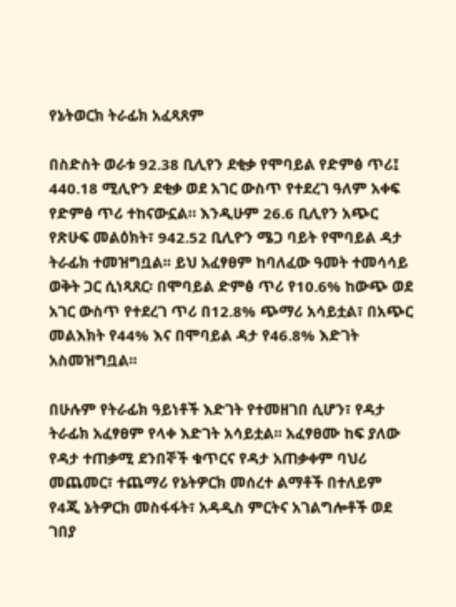የኔትወርክ ትራፊክ አፈጻጸም

በስድስት ወራቱ 92.38 ቢሊየን ደቂቃ የሞባይል የድምፅ ጥሪ፤ 440.18 ሚሊዮን ደቂቃ ወደ አገር ውስጥ የተደረገ ዓለም አቀፍ የድምፅ ጥሪ ተከናውኗል። እንዲሁም 26.6 ቢሊየን አጭር የጽሁፍ መልዕክት፣ 942.52 ቢሊዮን ሜጋ ባይት የሞባይል ዳታ ትራፊክ ተመዝግቧል፡፡ ይህ አፈፃፀም ከባለፈው ዓመት ተመሳሳይ ወቅት ጋር ሲነጻጸር፡ በሞባይል ድምፅ ጥሪ የ10.6% ከውጭ ወደ አገር ውስጥ የተደረገ ጥሪ በ12.8% ጭማሪ አሳይቷል፣ በአጭር መልእክት የ44% እና በሞባይል ዳታ የ46.8% እድገት አስመዝግቧል፡፡

በሁሉም የትራፊክ ዓይነቶች እድገት የተመዘገበ ሲሆን፣ የዳታ ትራፊክ አፈፃፀም የላቀ እድገት አሳይቷል፡፡ አፈፃፀሙ ከፍ ያለው የዳታ ተጠቃሚ ደንበኞች ቁጥርና የዳታ አጠቃቀም ባህሪ መጨመር፣ ተጨማሪ የኔትዎርክ መሰረተ ልማቶች በተለይም የ4ጂ ኔትዎርክ መስፋፋት፣ አዳዲስ ምርትና አገልግሎቶች ወደ ገበያ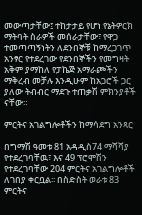መውጣታቸው፤ ተከታታይ የሆነ የኔትዎርክ ማትባት ስራዎች መሰራታቸው፣ የዋጋ ተመጣጣኝነትን ለደንበኞቹ ከማረጋገጥ አንፃር የተደረገው የደንበኞችን የመግዛት አቅም ያማከለ የፓኬጅ አማራጮችን ማቅረብ መቻሉ እንዲሁም ከአጋሮች ጋር ያለው ትብብር ማደጉ ተጠቃሽ ምክንያቶች ናቸው።

ምርትና አገልግሎቶችን ከማሳደግ አንጻር

በግማሽ ዓመቱ 81 አዳዲስ74 ማሻሻያ የተደረገባቸዉ፣ እና 49 ፕሮሞሽን የተደረገባቸው 204 ምርትና አገልግሎቶች ለገበያ ቀርቧል፡፡ በስድስት ወራቱ 83 ምርትና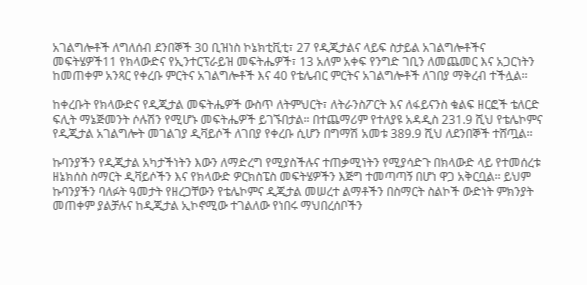አገልግሎቶች ለግለሰብ ደንበኞች 30 ቢዝነስ ኮኔክቲቪቲ፣ 27 የዲጂታልና ላይፍ ስታይል አገልግሎቶችና መፍትሄዎች11 የክላውድና የኢንተርፕራይዝ መፍትሔዎች፣ 13 አለም አቀፍ የንግድ ገቢን ለመጨመር እና አጋርነትን ከመጠቀም አንጻር የቀረቡ ምርትና አገልግሎቶች እና 40 የቴሌብር ምርትና አገልግሎቶች ለገበያ ማቅረብ ተችሏል፡፡

ከቀረቡት የክላውድና የዲጂታል መፍትሔዎች ውስጥ ለትምህርት፣ ለትራንስፖርት እና ለፋይናንስ ቁልፍ ዘርፎች ቴለርድ ፍሊት ማኔጅመንት ሶሉሽን የሚሆኑ መፍትሔዎች ይገኙበታል። በተጨማሪም የተለያዩ አዳዲስ 231.9 ሺህ የቴሌኮምና የዲጂታል አገልግሎት መገልገያ ዲቫይሶች ለገበያ የቀረቡ ሲሆን በግማሽ አመቱ 389.9 ሺህ ለደንበኞች ተሸጧል፡፡

ኩባንያችን የዲጂታል አካታችነትን እውን ለማድረግ የሚያስችሉና ተጠቃሚነትን የሚያሳድጉ በክላውድ ላይ የተመሰረቱ ዘኔክሰስ ስማርት ዲቫይሶችን እና የክላውድ ዎርክስፔስ መፍትሄዎችን እጅግ ተመጣጣኝ በሆነ ዋጋ አቅርቧል፡፡ ይህም ኩባንያችን ባለፉት ዓመታት የዘረጋቸውን የቴሌኮምና ዲጂታል መሠረተ ልማቶችን በስማርት ስልኮች ውድነት ምክንያት መጠቀም ያልቻሉና ከዲጂታል ኢኮኖሚው ተገልለው የነበሩ ማህበረሰቦችን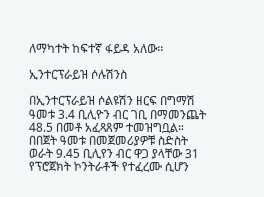ለማካተት ከፍተኛ ፋይዳ አለው፡፡

ኢንተርፕራይዝ ሶሉሽንስ

በኢንተርፕራይዝ ሶልዩሽን ዘርፍ በግማሽ ዓመቱ 3.4 ቢሊዮን ብር ገቢ በማመንጨት 48.5 በመቶ አፈጻጸም ተመዝግቧል። በበጀት ዓመቱ በመጀመሪያዎቹ ስድስት ወራት 9.45 ቢሊየን ብር ዋጋ ያላቸው 31 የፕሮጀክት ኮንትራቶች የተፈረሙ ሲሆን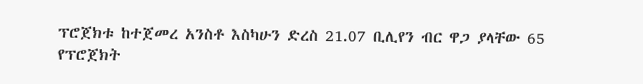ፕሮጀክቱ ከተጀመረ አንስቶ እስካሁን ድረስ 21.07 ቢሊየን ብር ዋጋ ያላቸው 65 የፕሮጀክት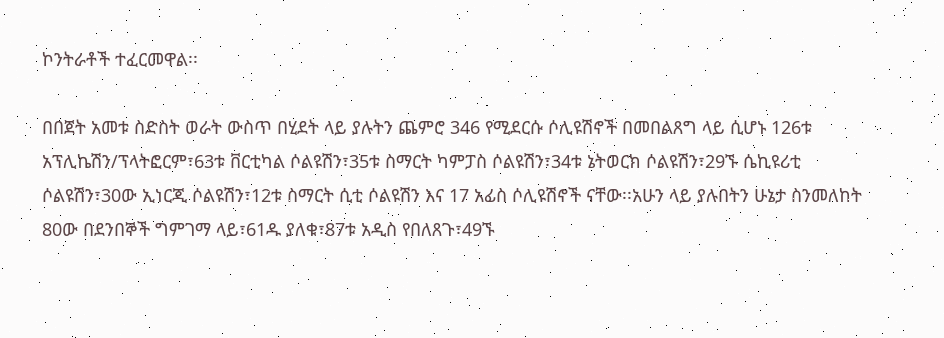ኮንትራቶች ተፈርመዋል፡፡

በበጀት አመቱ ስድስት ወራት ውስጥ በሂደት ላይ ያሉትን ጨምሮ 346 የሚደርሱ ሶሊዩሽኖች በመበልጸግ ላይ ሲሆኑ 126ቱ አፕሊኬሽን/ፕላትፎርም፣63ቱ ቨርቲካል ሶልዩሽን፣35ቱ ስማርት ካምፓስ ሶልዩሽን፣34ቱ ኔትወርክ ሶልዩሽን፣29ኙ ሴኪዩሪቲ ሶልዩሽን፣30ው ኢነርጂ ሶልዩሽን፣12ቱ ስማርት ሲቲ ሶልዩሽን እና 17 አፊስ ሶሊዩሽኖች ናቸው፡፡አሁን ላይ ያሉበትን ሁኔታ ስንመለከት 80ው በደንበኞች ግምገማ ላይ፣61ዱ ያለቁ፣87ቱ አዲስ የበለጸጉ፣49ኙ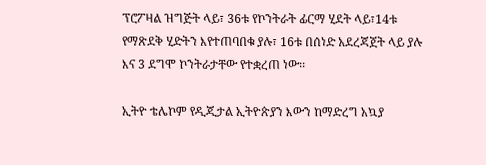ፕሮፖዛል ዝግጅት ላይ፣ 36ቱ የኮንትራት ፊርማ ሂደት ላይ፣14ቱ የማጽደቅ ሂድትን እየተጠባበቁ ያሉ፣ 16ቱ በሰነድ አደረጃጀት ላይ ያሉ እና 3 ደግሞ ኮንትራታቸው የተቋረጠ ነው፡፡

ኢትዮ ቴሌኮም የዲጂታል ኢትዮጵያን እውን ከማድረግ አኳያ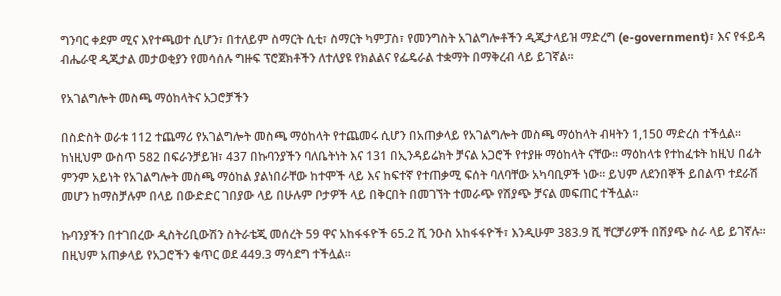ግንባር ቀደም ሚና እየተጫወተ ሲሆን፣ በተለይም ስማርት ሲቲ፣ ስማርት ካምፓስ፣ የመንግስት አገልግሎቶችን ዲጂታላይዝ ማድረግ (e-government)፣ እና የፋይዳ ብሔራዊ ዲጂታል መታወቂያን የመሳሰሉ ግዙፍ ፕሮጀክቶችን ለተለያዩ የክልልና የፌዴራል ተቋማት በማቅረብ ላይ ይገኛል።

የአገልግሎት መስጫ ማዕከላትና አጋሮቻችን

በስድስት ወራቱ 112 ተጨማሪ የአገልግሎት መስጫ ማዕከላት የተጨመሩ ሲሆን በአጠቃላይ የአገልግሎት መስጫ ማዕከላት ብዛትን 1,150 ማድረስ ተችሏል፡፡ ከነዚህም ውስጥ 582 በፍራንቻይዝ፣ 437 በኩባንያችን ባለቤትነት እና 131 በኢንዳይሬክት ቻናል አጋሮች የተያዙ ማዕከላት ናቸው። ማዕከላቱ የተከፈቱት ከዚህ በፊት ምንም አይነት የአገልግሎት መስጫ ማዕከል ያልነበራቸው ከተሞች ላይ እና ከፍተኛ የተጠቃሚ ፍሰት ባለባቸው አካባቢዎች ነው። ይህም ለደንበኞች ይበልጥ ተደራሽ መሆን ከማስቻሉም በላይ በውድድር ገበያው ላይ በሁሉም ቦታዎች ላይ በቅርበት በመገኘት ተመራጭ የሽያጭ ቻናል መፍጠር ተችሏል።

ኩባንያችን በተገበረው ዲስትሪቢውሽን ስትራቴጂ መሰረት 59 ዋና አከፋፋዮች 65.2 ሺ ንዑስ አከፋፋዮች፣ እንዲሁም 383.9 ሺ ቸርቻሪዎች በሽያጭ ስራ ላይ ይገኛሉ፡፡ በዚህም አጠቃላይ የአጋሮችን ቁጥር ወደ 449.3 ማሳደግ ተችሏል፡፡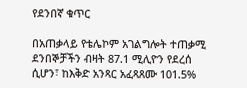የደንበኛ ቁጥር

በአጠቃላይ የቴሌኮም አገልግሎት ተጠቃሚ ደንበኞቻችን ብዛት 87.1 ሚሊዮን የደረሰ ሲሆን፣ ከእቅድ አንጻር አፈጻጸሙ 101.5%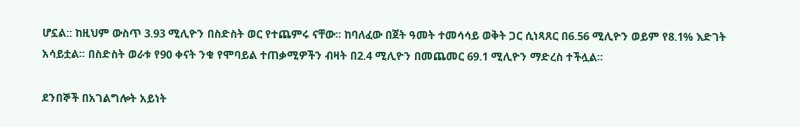ሆኗል:: ከዚህም ውስጥ 3.93 ሚሊዮን በስድስት ወር የተጨምሩ ናቸው፡፡ ከባለፈው በጀት ዓመት ተመሳሳይ ወቅት ጋር ሲነጻጸር በ6.56 ሚሊዮን ወይም የ8.1% እድገት አሳይቷል፡፡ በስድስት ወራቱ የ90 ቀናት ንቁ የሞባይል ተጠቃሚዎችን ብዛት በ2.4 ሚሊዮን በመጨመር 69.1 ሚሊዮን ማድረስ ተችሏል፡፡

ደንበኞች በአገልግሎት አይነት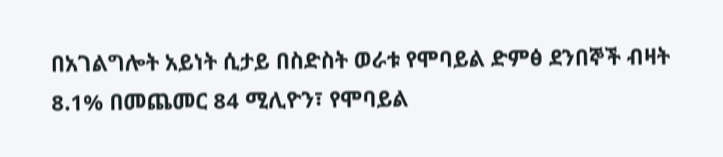በአገልግሎት አይነት ሲታይ በስድስት ወራቱ የሞባይል ድምፅ ደንበኞች ብዛት 8.1% በመጨመር 84 ሚሊዮን፣ የሞባይል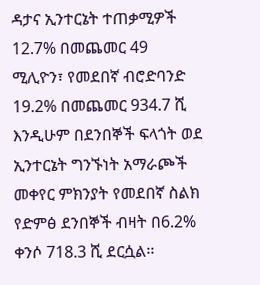ዳታና ኢንተርኔት ተጠቃሚዎች 12.7% በመጨመር 49 ሚሊዮን፣ የመደበኛ ብሮድባንድ 19.2% በመጨመር 934.7 ሺ እንዲሁም በደንበኞች ፍላጎት ወደ ኢንተርኔት ግንኙነት አማራጮች መቀየር ምክንያት የመደበኛ ስልክ የድምፅ ደንበኞች ብዛት በ6.2% ቀንሶ 718.3 ሺ ደርሷል፡፡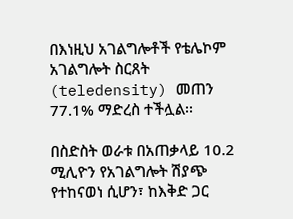በእነዚህ አገልግሎቶች የቴሌኮም አገልግሎት ስርጸት (teledensity) መጠን 77.1% ማድረስ ተችሏል፡፡

በስድስት ወራቱ በአጠቃላይ 10.2 ሚሊዮን የአገልግሎት ሽያጭ የተከናወነ ሲሆን፣ ከእቅድ ጋር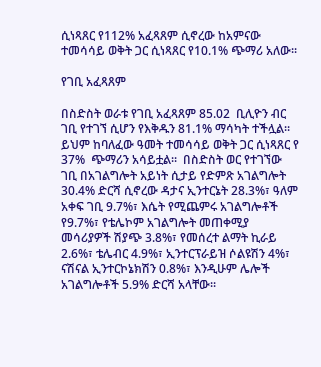ሲነጻጸር የ112% አፈጻጸም ሲኖረው ከአምናው ተመሳሳይ ወቅት ጋር ሲነጻጸር የ10.1% ጭማሪ አለው፡፡

የገቢ አፈጻጸም

በስድስት ወራቱ የገቢ አፈጻጸም 85.02  ቢሊዮን ብር ገቢ የተገኘ ሲሆን የእቅዱን 81.1% ማሳካት ተችሏል፡፡ ይህም ከባለፈው ዓመት ተመሳሳይ ወቅት ጋር ሲነጻጸር የ 37%  ጭማሪን አሳይቷል፡፡  በስድስት ወር የተገኘው ገቢ በአገልግሎት አይነት ሲታይ የድምጽ አገልግሎት 30.4% ድርሻ ሲኖረው ዳታና ኢንተርኔት 28.3%፣ ዓለም አቀፍ ገቢ 9.7%፣ እሴት የሚጨምሩ አገልግሎቶች የ9.7%፣ የቴሌኮም አገልግሎት መጠቀሚያ መሳሪያዎች ሽያጭ 3.8%፣ የመሰረተ ልማት ኪራይ 2.6%፣ ቴሌብር 4.9%፣ ኢንተርፕራይዝ ሶልዩሽን 4%፣ ናሽናል ኢንተርኮኔክሽን 0.8%፣ እንዲሁም ሌሎች አገልግሎቶች 5.9% ድርሻ አላቸው፡፡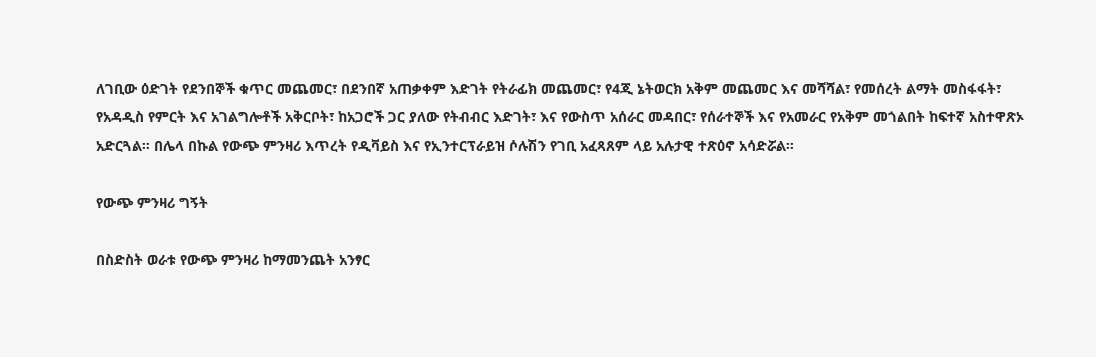ለገቢው ዕድገት የደንበኞች ቁጥር መጨመር፣ በደንበኛ አጠቃቀም እድገት የትራፊክ መጨመር፣ የ4ጂ ኔትወርክ አቅም መጨመር እና መሻሻል፣ የመሰረት ልማት መስፋፋት፣ የአዳዲስ የምርት እና አገልግሎቶች አቅርቦት፣ ከአጋሮች ጋር ያለው የትብብር እድገት፣ እና የውስጥ አሰራር መዳበር፣ የሰራተኞች እና የአመራር የአቅም መጎልበት ከፍተኛ አስተዋጽኦ አድርጓል። በሌላ በኩል የውጭ ምንዛሪ እጥረት የዲቫይስ እና የኢንተርፕራይዝ ሶሉሽን የገቢ አፈጻጸም ላይ አሉታዊ ተጽዕኖ አሳድሯል።

የውጭ ምንዛሪ ግኝት

በስድስት ወራቱ የውጭ ምንዛሪ ከማመንጨት አንፃር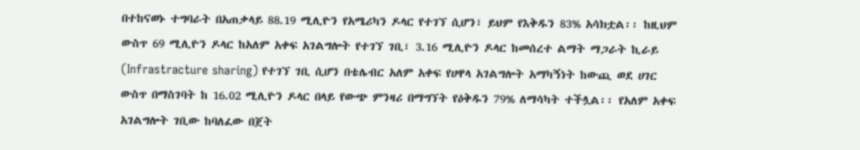በተከናወኑ ተግባራት በአጠቃላይ 88.19 ሚሊዮን የአሜሪካን ዶላር የተገኘ ሲሆን፣ ይህም የእቅዱን 83% አሳክቷል፡፡ ከዚህም ውስጥ 69 ሚሊዮን ዶላር ከአለም አቀፍ አገልግሎት የተገኘ ገቢ፣ 3.16 ሚሊዮን ዶላር ከመሰረተ ልማት ማጋራት ኪራይ (Infrastracture sharing) የተገኘ ገቢ ሲሆን በቴሌብር አለም አቀፍ የሀዋላ አገልግሎት አማካኝነት ከውጪ ወደ ሀገር ውስጥ በማስገባት ከ 16.02 ሚሊዮን ዶላር በላይ የውጭ ምንዛሪ በማግኘት የዕቅዱን 79% ለማሳካት ተችሏል፡፡ የአለም አቀፍ አገልግሎት ገቢው ከባለፈው በጀት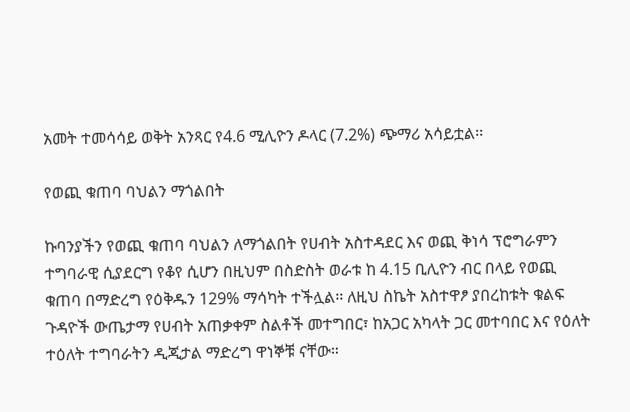አመት ተመሳሳይ ወቅት አንጻር የ4.6 ሚሊዮን ዶላር (7.2%) ጭማሪ አሳይቷል፡፡

የወጪ ቁጠባ ባህልን ማጎልበት

ኩባንያችን የወጪ ቁጠባ ባህልን ለማጎልበት የሀብት አስተዳደር እና ወጪ ቅነሳ ፕሮግራምን ተግባራዊ ሲያደርግ የቆየ ሲሆን በዚህም በስድስት ወራቱ ከ 4.15 ቢሊዮን ብር በላይ የወጪ ቁጠባ በማድረግ የዕቅዱን 129% ማሳካት ተችሏል፡፡ ለዚህ ስኬት አስተዋፆ ያበረከቱት ቁልፍ ጉዳዮች ውጤታማ የሀብት አጠቃቀም ስልቶች መተግበር፣ ከአጋር አካላት ጋር መተባበር እና የዕለት ተዕለት ተግባራትን ዲጂታል ማድረግ ዋነኞቹ ናቸው።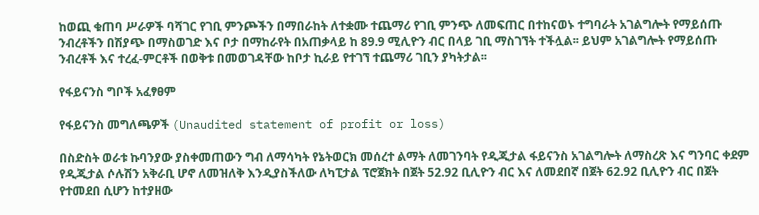ከወጪ ቁጠባ ሥራዎች ባሻገር የገቢ ምንጮችን በማበራከት ለተቋሙ ተጨማሪ የገቢ ምንጭ ለመፍጠር በተከናወኑ ተግባራት አገልግሎት የማይሰጡ ንብረቶችን በሽያጭ በማስወገድ እና ቦታ በማከራየት በአጠቃላይ ከ 89.9 ሚሊዮን ብር በላይ ገቢ ማስገኘት ተችሏል፡፡ ይህም አገልግሎት የማይሰጡ ንብረቶች እና ተረፈ-ምርቶች በወቅቱ በመወገዳቸው ከቦታ ኪራይ የተገኘ ተጨማሪ ገቢን ያካትታል፡፡

የፋይናንስ ግቦች አፈፃፀም

የፋይናንስ መግለጫዎች (Unaudited statement of profit or loss)

በስድስት ወራቱ ኩባንያው ያስቀመጠውን ግብ ለማሳካት የኔትወርክ መሰረተ ልማት ለመገንባት የዲጂታል ፋይናንስ አገልግሎት ለማስረጽ እና ግንባር ቀደም የዲጂታል ሶሉሽን አቅራቢ ሆኖ ለመዝለቅ እንዲያስችለው ለካፒታል ፕሮጀክት በጀት 52.92 ቢሊዮን ብር እና ለመደበኛ በጀት 62.92 ቢሊዮን ብር በጀት የተመደበ ሲሆን ከተያዘው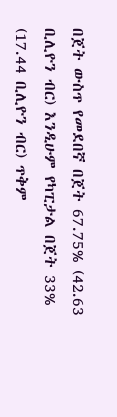በጀት ውስጥ የመደበኛ በጀት 67.75% (42.63 ቢሊዮን ብር) እንዲሁም የካፒታል በጀት 33% (17.44 ቢሊዮን ብር) ጥቅም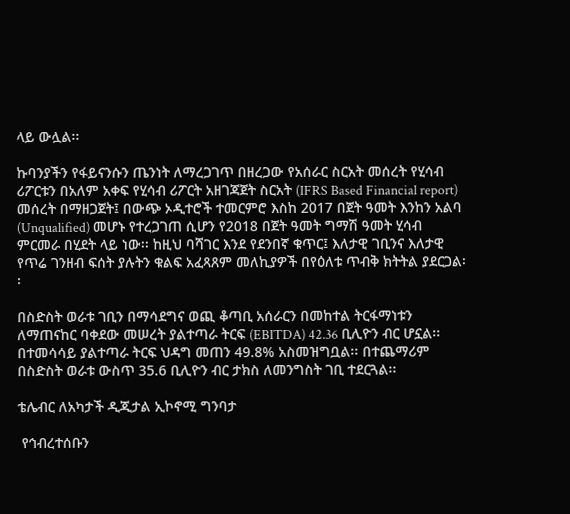ላይ ውሏል፡፡

ኩባንያችን የፋይናንሱን ጤንነት ለማረጋገጥ በዘረጋው የአሰራር ስርአት መሰረት የሂሳብ ሪፖርቱን በአለም አቀፍ የሂሳብ ሪፖርት አዘገጃጀት ስርአት (IFRS Based Financial report) መሰረት በማዘጋጀት፤ በውጭ ኦዲተሮች ተመርምሮ እስከ 2017 በጀት ዓመት እንከን አልባ (Unqualified) መሆኑ የተረጋገጠ ሲሆን የ2018 በጀት ዓመት ግማሽ ዓመት ሂሳብ ምርመራ በሂደት ላይ ነው፡፡ ከዚህ ባሻገር እንደ የደንበኛ ቁጥር፤ እለታዊ ገቢንና እለታዊ የጥሬ ገንዘብ ፍሰት ያሉትን ቁልፍ አፈጻጸም መለኪያዎች በየዕለቱ ጥብቅ ክትትል ያደርጋል፡፡

በስድስት ወራቱ ገቢን በማሳደግና ወጪ ቆጣቢ አሰራርን በመከተል ትርፋማነቱን ለማጠናከር ባቀደው መሠረት ያልተጣራ ትርፍ (EBITDA) 42.36 ቢሊዮን ብር ሆኗል፡፡ በተመሳሳይ ያልተጣራ ትርፍ ህዳግ መጠን 49.8% አስመዝግቧል፡፡ በተጨማሪም በስድስት ወራቱ ውስጥ 35.6 ቢሊዮን ብር ታክስ ለመንግስት ገቢ ተደርጓል፡፡

ቴሌብር ለአካታች ዲጂታል ኢኮኖሚ ግንባታ

 የኅብረተሰቡን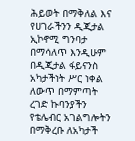ሕይወት በማቅለል እና የሀገራችንን ዲጂታል ኢኮኖሚ ግንባታ በማሳለጥ እንዲሁም በዲጂታል ፋይናንስ አካታችነት ሥር ነቀል ለውጥ በማምጣት ረገድ ኩባንያችን የቴሌብር አገልግሎትን በማቅረቡ ለአካታች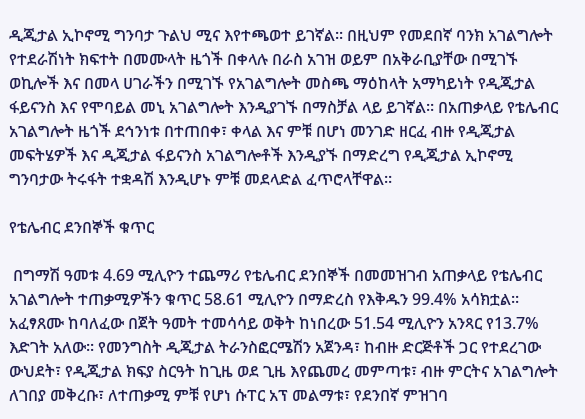ዲጂታል ኢኮኖሚ ግንባታ ጉልህ ሚና እየተጫወተ ይገኛል፡፡ በዚህም የመደበኛ ባንክ አገልግሎት የተደራሽነት ክፍተት በመሙላት ዜጎች በቀላሉ በራስ አገዝ ወይም በአቅራቢያቸው በሚገኙ ወኪሎች እና በመላ ሀገራችን በሚገኙ የአገልግሎት መስጫ ማዕከላት አማካይነት የዲጂታል ፋይናንስ እና የሞባይል መኒ አገልግሎት እንዲያገኙ በማስቻል ላይ ይገኛል። በአጠቃላይ የቴሌብር አገልግሎት ዜጎች ደኅንነቱ በተጠበቀ፣ ቀላል እና ምቹ በሆነ መንገድ ዘርፈ ብዙ የዲጂታል መፍትሄዎች እና ዲጂታል ፋይናንስ አገልግሎቶች እንዲያኙ በማድረግ የዲጂታል ኢኮኖሚ ግንባታው ትሩፋት ተቋዳሽ እንዲሆኑ ምቹ መደላድል ፈጥሮላቸዋል።

የቴሌብር ደንበኞች ቁጥር

 በግማሽ ዓመቱ 4.69 ሚሊዮን ተጨማሪ የቴሌብር ደንበኞች በመመዝገብ አጠቃላይ የቴሌብር አገልግሎት ተጠቃሚዎችን ቁጥር 58.61 ሚሊዮን በማድረስ የእቅዱን 99.4% አሳክቷል፡፡ አፈፃጸሙ ከባለፈው በጀት ዓመት ተመሳሳይ ወቅት ከነበረው 51.54 ሚሊዮን አንጻር የ13.7% እድገት አለው፡፡ የመንግስት ዲጂታል ትራንስፎርሜሽን አጀንዳ፣ ከብዙ ድርጅቶች ጋር የተደረገው ውህደት፣ የዲጂታል ክፍያ ስርዓት ከጊዜ ወደ ጊዜ እየጨመረ መምጣቱ፣ ብዙ ምርትና አገልግሎት ለገበያ መቅረቡ፣ ለተጠቃሚ ምቹ የሆነ ሱፐር አፕ መልማቱ፣ የደንበኛ ምዝገባ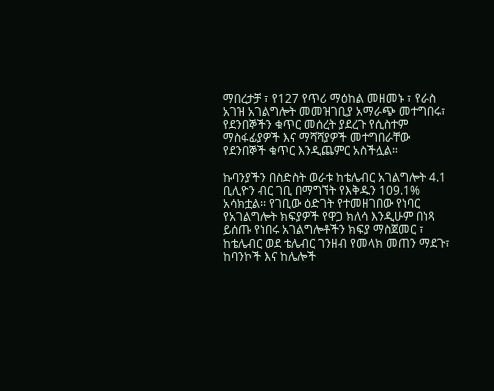ማበረታቻ ፣ የ127 የጥሪ ማዕከል መዘመኑ ፣ የራስ አገዝ አገልግሎት መመዝገቢያ አማራጭ መተግበሩ፣ የደንበኞችን ቁጥር መሰረት ያደረጉ የሲስተም ማስፋፊያዎች እና ማሻሻያዎች መተግበራቸው የደንበኞች ቁጥር እንዲጨምር አስችሏል።

ኩባንያችን በስድስት ወራቱ ከቴሌብር አገልግሎት 4.1 ቢሊዮን ብር ገቢ በማግኘት የእቅዱን 109.1% አሳክቷል፡፡ የገቢው ዕድገት የተመዘገበው የነባር የአገልግሎት ክፍያዎች የዋጋ ክለሳ እንዲሁም በነጻ ይሰጡ የነበሩ አገልግሎቶችን ክፍያ ማስጀመር ፣ ከቴሌብር ወደ ቴሌብር ገንዘብ የመላክ መጠን ማደጉ፣ ከባንኮች እና ከሌሎች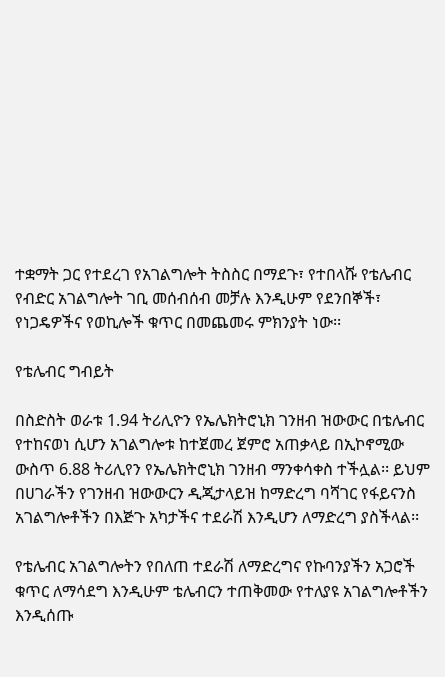ተቋማት ጋር የተደረገ የአገልግሎት ትስስር በማደጉ፣ የተበላሹ የቴሌብር የብድር አገልግሎት ገቢ መሰብሰብ መቻሉ እንዲሁም የደንበኞች፣ የነጋዴዎችና የወኪሎች ቁጥር በመጨመሩ ምክንያት ነው፡፡

የቴሌብር ግብይት

በስድስት ወራቱ 1.94 ትሪሊዮን የኤሌክትሮኒክ ገንዘብ ዝውውር በቴሌብር የተከናወነ ሲሆን አገልግሎቱ ከተጀመረ ጀምሮ አጠቃላይ በኢኮኖሚው ውስጥ 6.88 ትሪሊየን የኤሌክትሮኒክ ገንዘብ ማንቀሳቀስ ተችሏል፡፡ ይህም በሀገራችን የገንዘብ ዝውውርን ዲጂታላይዝ ከማድረግ ባሻገር የፋይናንስ አገልግሎቶችን በእጅጉ አካታችና ተደራሽ እንዲሆን ለማድረግ ያስችላል፡፡

የቴሌብር አገልግሎትን የበለጠ ተደራሽ ለማድረግና የኩባንያችን አጋሮች ቁጥር ለማሳደግ እንዲሁም ቴሌብርን ተጠቅመው የተለያዩ አገልግሎቶችን እንዲሰጡ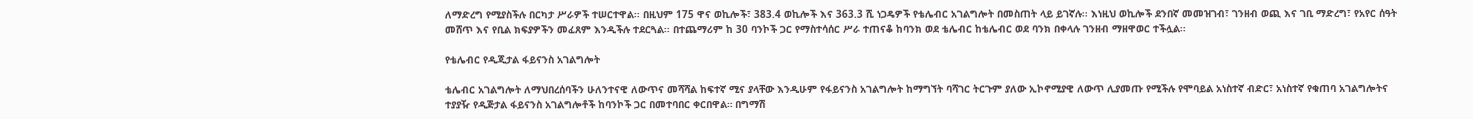ለማድረግ የሚያስችሉ በርካታ ሥራዎች ተሠርተዋል፡፡ በዚህም 175 ዋና ወኪሎች፣ 383.4 ወኪሎች እና 363.3 ሺ ነጋዴዎች የቴሌብር አገልግሎት በመስጠት ላይ ይገኛሉ፡፡ እነዚህ ወኪሎች ደንበኛ መመዝገብ፣ ገንዘብ ወጪ እና ገቢ ማድረግ፣ የአየር ሰዓት መሸጥ እና የቢል ክፍያዎችን መፈጸም እንዲችሉ ተደርጓል፡፡ በተጨማሪም ከ 30 ባንኮች ጋር የማስተሳሰር ሥራ ተጠናቆ ከባንክ ወደ ቴሌብር ከቴሌብር ወደ ባንክ በቀላሉ ገንዘብ ማዘዋወር ተችሏል፡፡

የቴሌብር የዲጂታል ፋይናንስ አገልግሎት

ቴሌብር አገልግሎት ለማህበረሰባችን ሁለንተናዊ ለውጥና መሻሻል ከፍተኛ ሚና ያላቸው እንዲሁም የፋይናንስ አገልግሎት ከማግኘት ባሻገር ትርጉም ያለው ኢኮኖሚያዊ ለውጥ ሊያመጡ የሚችሉ የሞባይል አነስተኛ ብድር፣ አነስተኛ የቁጠባ አገልግሎትና ተያያዥ የዲጅታል ፋይናንስ አገልግሎቶች ከባንኮች ጋር በመተባበር ቀርበዋል። በግማሽ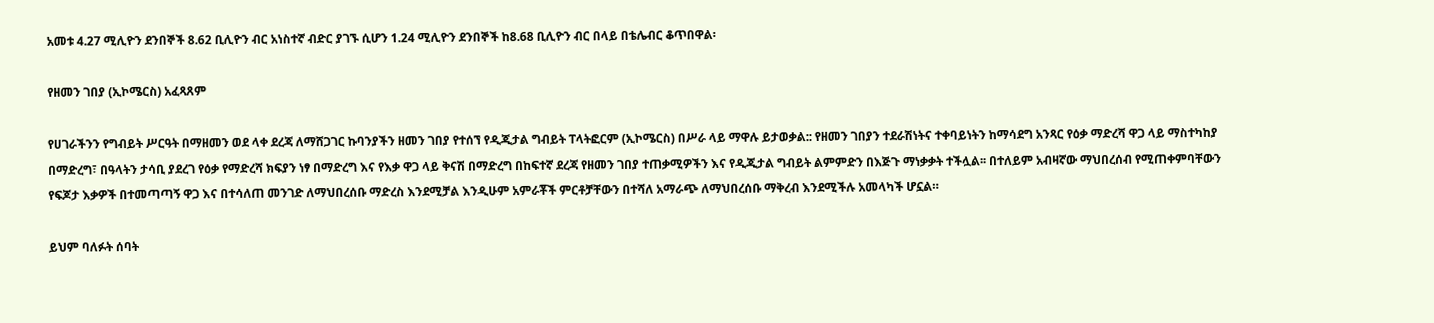አመቱ 4.27 ሚሊዮን ደንበኞች 8.62 ቢሊዮን ብር አነስተኛ ብድር ያገኙ ሲሆን 1.24 ሚሊዮን ደንበኞች ከ8.68 ቢሊዮን ብር በላይ በቴሌብር ቆጥበዋል፡

የዘመን ገበያ (ኢኮሜርስ) አፈጻጸም

የሀገራችንን የግብይት ሥርዓት በማዘመን ወደ ላቀ ደረጃ ለማሸጋገር ኩባንያችን ዘመን ገበያ የተሰኘ የዲጂታል ግብይት ፐላትፎርም (ኢኮሜርስ) በሥራ ላይ ማዋሉ ይታወቃል:: የዘመን ገበያን ተደራሽነትና ተቀባይነትን ከማሳደግ አንጻር የዕቃ ማድረሻ ዋጋ ላይ ማስተካከያ በማድረግ፣ በዓላትን ታሳቢ ያደረገ የዕቃ የማድረሻ ክፍያን ነፃ በማድረግ እና የእቃ ዋጋ ላይ ቅናሽ በማድረግ በከፍተኛ ደረጃ የዘመን ገበያ ተጠቃሚዎችን እና የዲጂታል ግብይት ልምምድን በእጅጉ ማነቃቃት ተችሏል፡፡ በተለይም አብዛኛው ማህበረሰብ የሚጠቀምባቸውን የፍጆታ እቃዎች በተመጣጣኝ ዋጋ እና በተሳለጠ መንገድ ለማህበረሰቡ ማድረስ እንደሚቻል እንዲሁም አምራቾች ምርቶቻቸውን በተሻለ አማራጭ ለማህበረሰቡ ማቅረብ እንደሚችሉ አመላካች ሆኗል።

ይህም ባለፉት ሰባት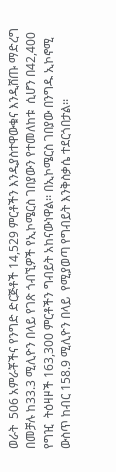ወራት  506 አምራቾችና የንግድ ድርጅቶች 14,529 ምርቶችን እንዲያስተዋውቁና እንዲሸጡ ማድረግ በመቻሉ ከ33.3 ሚሊዮን በላይ የገጽ ጎብኚዎች የኢኮሜርስ ገበያውን የተመለከቱ  ሲሆን በ42,400 የግዢ  ትዕዛዞች 163,300 ምርቶችን ግብይት አከናውነዋል፡፡ በኢኮሜርስ ገበያው በንግዱ ኢኮኖሚ ውስጥ ከብር 158.9 ሚሊዮን በላይ  የሚያወጣ የግብይት እንቅስቃሴ ተደርጎበታል፡፡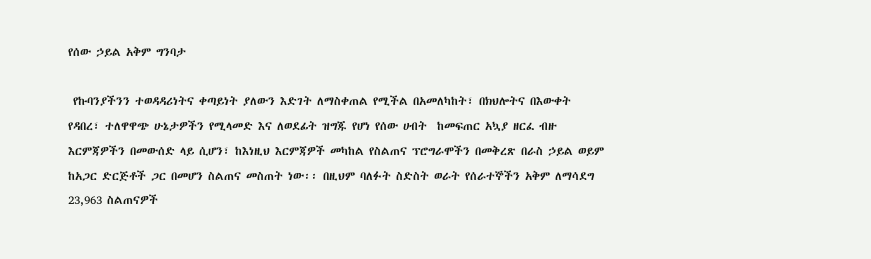የሰው ኃይል አቅም ግንባታ

 የኩባንያችንን ተወዳዳሪነትና ቀጣይነት ያለውን እድገት ለማስቀጠል የሚችል በአመለካከት፣ በክህሎትና በእውቀት የዳበረ፣ ተለዋዋጭ ሁኔታዎችን የሚላመድ እና ለወደፊት ዝግጁ የሆነ የሰው ሀብት  ከመፍጠር አኳያ ዘርፈ ብዙ እርምጃዎችን በመውሰድ ላይ ሲሆን፣ ከእነዚህ እርምጃዎች መካከል የስልጠና ፕሮግራሞችን በመቅረጽ በራስ ኃይል ወይም ከአጋር ድርጅቶች ጋር በመሆን ስልጠና መስጠት ነው፡፡ በዚህም ባለፉት ስድስት ወራት የሰራተኞችን አቅም ለማሳደግ 23,963 ስልጠናዎች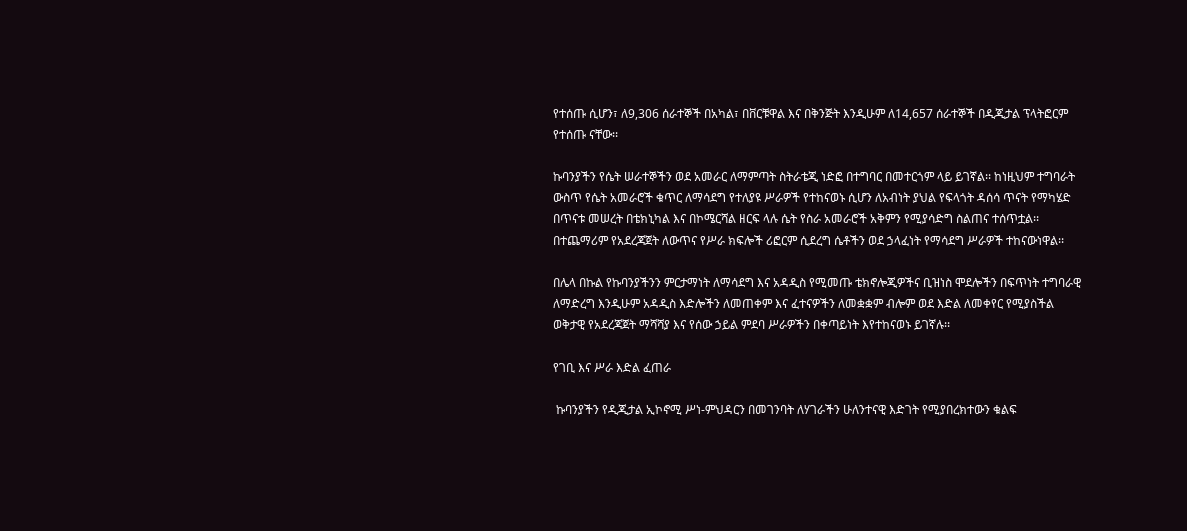የተሰጡ ሲሆን፣ ለ9,306 ሰራተኞች በአካል፣ በቨርቹዋል እና በቅንጅት እንዲሁም ለ14,657 ሰራተኞች በዲጂታል ፕላትፎርም የተሰጡ ናቸው፡፡

ኩባንያችን የሴት ሠራተኞችን ወደ አመራር ለማምጣት ስትራቴጂ ነድፎ በተግባር በመተርጎም ላይ ይገኛል፡፡ ከነዚህም ተግባራት ውስጥ የሴት አመራሮች ቁጥር ለማሳደግ የተለያዩ ሥራዎች የተከናወኑ ሲሆን ለአብነት ያህል የፍላጎት ዳሰሳ ጥናት የማካሄድ በጥናቱ መሠረት በቴክኒካል እና በኮሜርሻል ዘርፍ ላሉ ሴት የስራ አመራሮች አቅምን የሚያሳድግ ስልጠና ተሰጥቷል፡፡ በተጨማሪም የአደረጃጀት ለውጥና የሥራ ክፍሎች ሪፎርም ሲደረግ ሴቶችን ወደ ኃላፈነት የማሳደግ ሥራዎች ተከናውነዋል፡፡

በሌላ በኩል የኩባንያችንን ምርታማነት ለማሳደግ እና አዳዲስ የሚመጡ ቴክኖሎጂዎችና ቢዝነስ ሞደሎችን በፍጥነት ተግባራዊ ለማድረግ እንዲሁም አዳዲስ እድሎችን ለመጠቀም እና ፈተናዎችን ለመቋቋም ብሎም ወደ እድል ለመቀየር የሚያስችል ወቅታዊ የአደረጃጀት ማሻሻያ እና የሰው ኃይል ምደባ ሥራዎችን በቀጣይነት እየተከናወኑ ይገኛሉ፡፡

የገቢ እና ሥራ እድል ፈጠራ

 ኩባንያችን የዲጂታል ኢኮኖሚ ሥነ-ምህዳርን በመገንባት ለሃገራችን ሁለንተናዊ እድገት የሚያበረክተውን ቁልፍ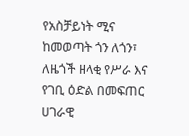የአስቻይነት ሚና ከመወጣት ጎን ለጎን፣ ለዜጎች ዘላቂ የሥራ እና የገቢ ዕድል በመፍጠር ሀገራዊ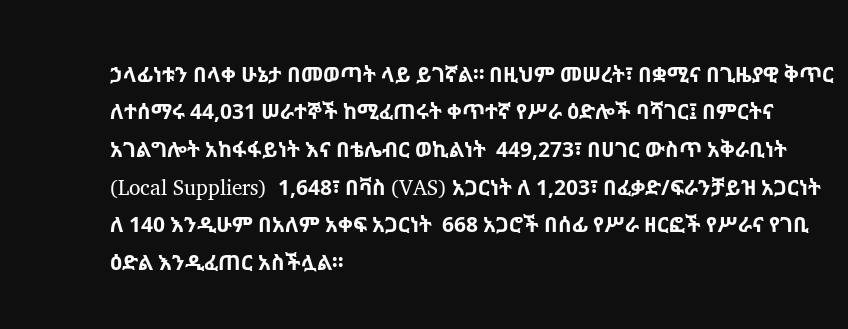ኃላፊነቱን በላቀ ሁኔታ በመወጣት ላይ ይገኛል። በዚህም መሠረት፣ በቋሚና በጊዜያዊ ቅጥር ለተሰማሩ 44,031 ሠራተኞች ከሚፈጠሩት ቀጥተኛ የሥራ ዕድሎች ባሻገር፤ በምርትና አገልግሎት አከፋፋይነት እና በቴሌብር ወኪልነት  449,273፣ በሀገር ውስጥ አቅራቢነት (Local Suppliers)  1,648፣ በቫስ (VAS) አጋርነት ለ 1,203፣ በፈቃድ/ፍራንቻይዝ አጋርነት ለ 140 እንዲሁም በአለም አቀፍ አጋርነት  668 አጋሮች በሰፊ የሥራ ዘርፎች የሥራና የገቢ ዕድል እንዲፈጠር አስችሏል።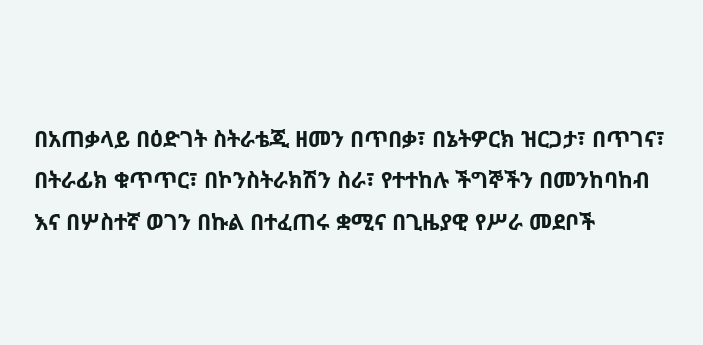በአጠቃላይ በዕድገት ስትራቴጂ ዘመን በጥበቃ፣ በኔትዎርክ ዝርጋታ፣ በጥገና፣ በትራፊክ ቁጥጥር፣ በኮንስትራክሽን ስራ፣ የተተከሉ ችግኞችን በመንከባከብ እና በሦስተኛ ወገን በኩል በተፈጠሩ ቋሚና በጊዜያዊ የሥራ መደቦች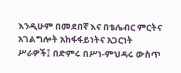እንዲሁም በመደበኛ እና በቴሌብር ምርትና አገልግሎት አከፋፋይነትና አጋርነት ሥራዎች፤ በድምሩ በሥነ-ምህዳሩ ውስጥ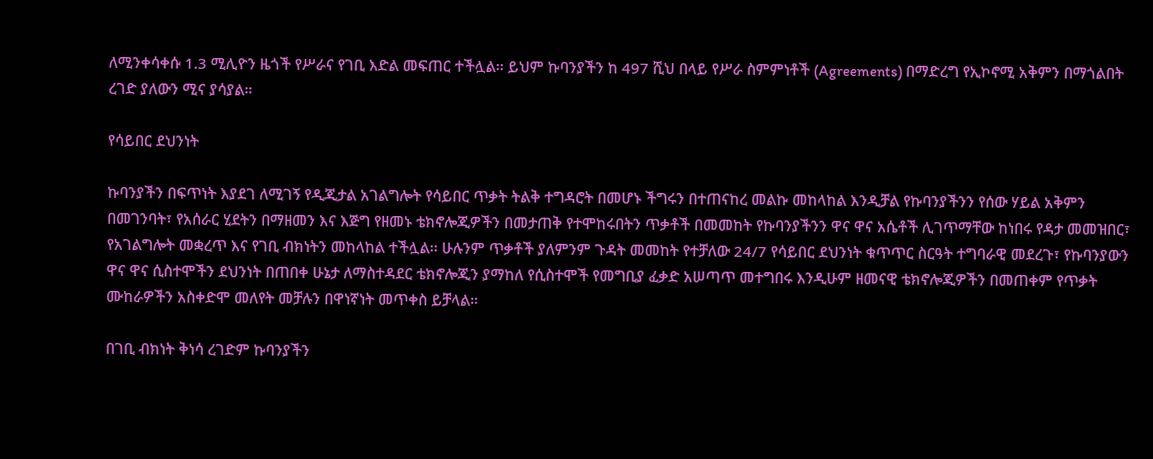ለሚንቀሳቀሱ 1.3 ሚሊዮን ዜጎች የሥራና የገቢ እድል መፍጠር ተችሏል፡፡ ይህም ኩባንያችን ከ 497 ሺህ በላይ የሥራ ስምምነቶች (Agreements) በማድረግ የኢኮኖሚ አቅምን በማጎልበት ረገድ ያለውን ሚና ያሳያል።

የሳይበር ደህንነት

ኩባንያችን በፍጥነት እያደገ ለሚገኝ የዲጂታል አገልግሎት የሳይበር ጥቃት ትልቅ ተግዳሮት በመሆኑ ችግሩን በተጠናከረ መልኩ መከላከል እንዲቻል የኩባንያችንን የሰው ሃይል አቅምን በመገንባት፣ የአሰራር ሂደትን በማዘመን እና እጅግ የዘመኑ ቴክኖሎጂዎችን በመታጠቅ የተሞከሩበትን ጥቃቶች በመመከት የኩባንያችንን ዋና ዋና አሴቶች ሊገጥማቸው ከነበሩ የዳታ መመዝበር፣ የአገልግሎት መቋረጥ እና የገቢ ብክነትን መከላከል ተችሏል፡፡ ሁሉንም ጥቃቶች ያለምንም ጉዳት መመከት የተቻለው 24/7 የሳይበር ደህንነት ቁጥጥር ስርዓት ተግባራዊ መደረጉ፣ የኩባንያውን ዋና ዋና ሲስተሞችን ደህንነት በጠበቀ ሁኔታ ለማስተዳደር ቴክኖሎጂን ያማከለ የሲስተሞች የመግቢያ ፈቃድ አሠጣጥ መተግበሩ እንዲሁም ዘመናዊ ቴክኖሎጂዎችን በመጠቀም የጥቃት ሙከራዎችን አስቀድሞ መለየት መቻሉን በዋነኛነት መጥቀስ ይቻላል።

በገቢ ብክነት ቅነሳ ረገድም ኩባንያችን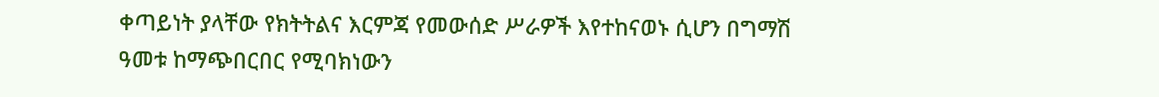ቀጣይነት ያላቸው የክትትልና እርምጃ የመውሰድ ሥራዎች እየተከናወኑ ሲሆን በግማሽ ዓመቱ ከማጭበርበር የሚባክነውን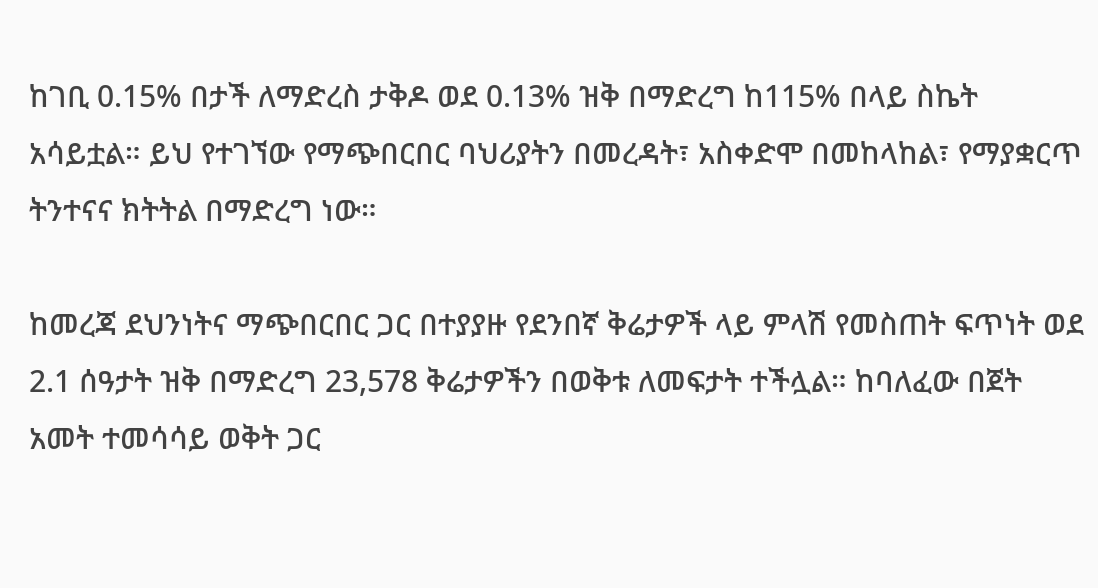ከገቢ 0.15% በታች ለማድረስ ታቅዶ ወደ 0.13% ዝቅ በማድረግ ከ115% በላይ ስኬት አሳይቷል። ይህ የተገኘው የማጭበርበር ባህሪያትን በመረዳት፣ አስቀድሞ በመከላከል፣ የማያቋርጥ ትንተናና ክትትል በማድረግ ነው።

ከመረጃ ደህንነትና ማጭበርበር ጋር በተያያዙ የደንበኛ ቅሬታዎች ላይ ምላሽ የመስጠት ፍጥነት ወደ 2.1 ሰዓታት ዝቅ በማድረግ 23,578 ቅሬታዎችን በወቅቱ ለመፍታት ተችሏል። ከባለፈው በጀት አመት ተመሳሳይ ወቅት ጋር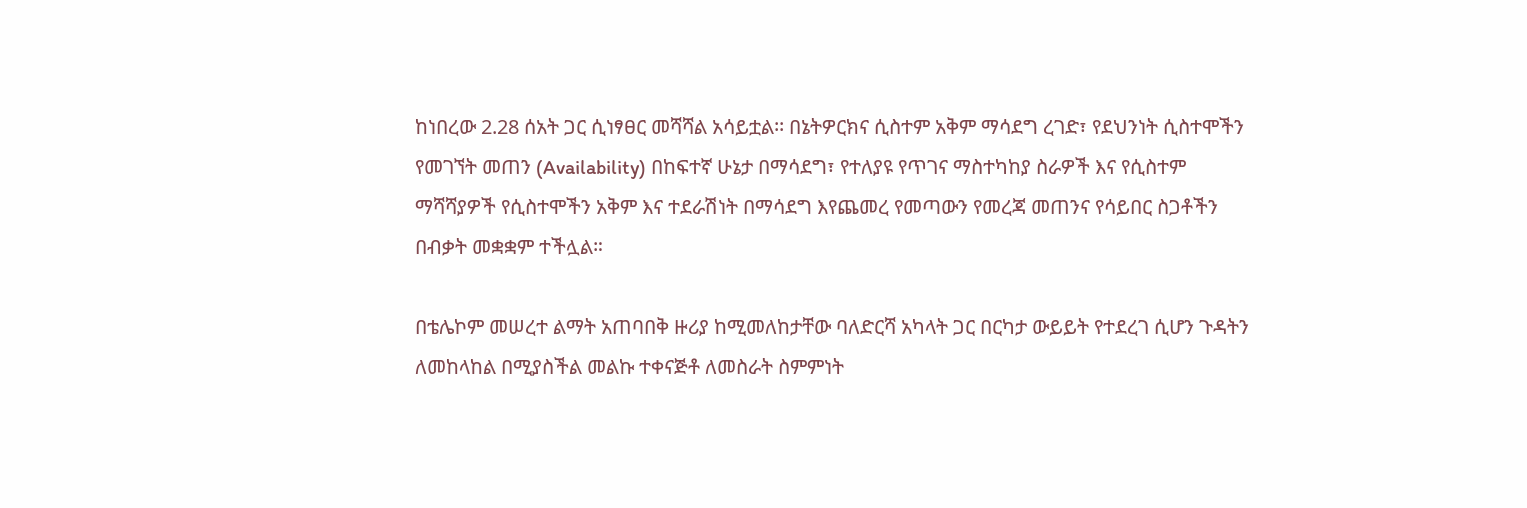ከነበረው 2.28 ሰአት ጋር ሲነፃፀር መሻሻል አሳይቷል፡፡ በኔትዎርክና ሲስተም አቅም ማሳደግ ረገድ፣ የደህንነት ሲስተሞችን የመገኘት መጠን (Availability) በከፍተኛ ሁኔታ በማሳደግ፣ የተለያዩ የጥገና ማስተካከያ ስራዎች እና የሲስተም ማሻሻያዎች የሲስተሞችን አቅም እና ተደራሽነት በማሳደግ እየጨመረ የመጣውን የመረጃ መጠንና የሳይበር ስጋቶችን በብቃት መቋቋም ተችሏል።

በቴሌኮም መሠረተ ልማት አጠባበቅ ዙሪያ ከሚመለከታቸው ባለድርሻ አካላት ጋር በርካታ ውይይት የተደረገ ሲሆን ጉዳትን ለመከላከል በሚያስችል መልኩ ተቀናጅቶ ለመስራት ስምምነት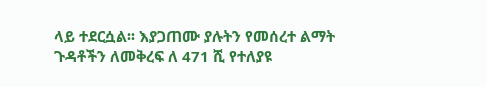ላይ ተደርሷል፡፡ እያጋጠሙ ያሉትን የመሰረተ ልማት ጉዳቶችን ለመቅረፍ ለ 471 ሺ የተለያዩ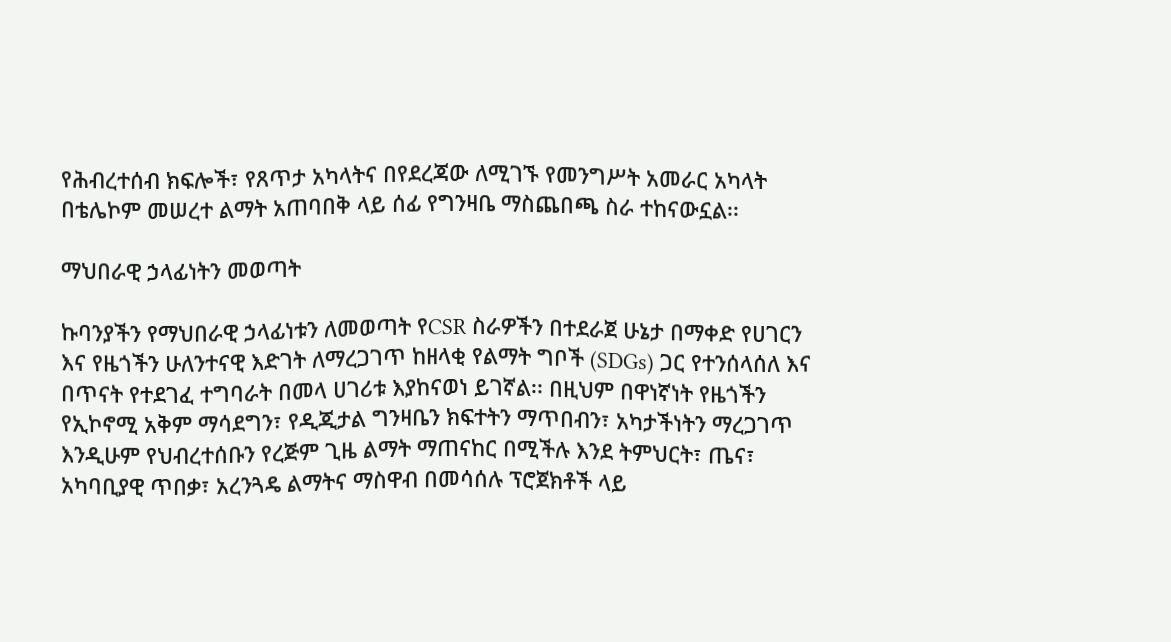የሕብረተሰብ ክፍሎች፣ የጸጥታ አካላትና በየደረጃው ለሚገኙ የመንግሥት አመራር አካላት በቴሌኮም መሠረተ ልማት አጠባበቅ ላይ ሰፊ የግንዛቤ ማስጨበጫ ስራ ተከናውኗል፡፡

ማህበራዊ ኃላፊነትን መወጣት

ኩባንያችን የማህበራዊ ኃላፊነቱን ለመወጣት የCSR ስራዎችን በተደራጀ ሁኔታ በማቀድ የሀገርን እና የዜጎችን ሁለንተናዊ እድገት ለማረጋገጥ ከዘላቂ የልማት ግቦች (SDGs) ጋር የተንሰላሰለ እና በጥናት የተደገፈ ተግባራት በመላ ሀገሪቱ እያከናወነ ይገኛል፡፡ በዚህም በዋነኛነት የዜጎችን የኢኮኖሚ አቅም ማሳደግን፣ የዲጂታል ግንዛቤን ክፍተትን ማጥበብን፣ አካታችነትን ማረጋገጥ እንዲሁም የህብረተሰቡን የረጅም ጊዜ ልማት ማጠናከር በሚችሉ እንደ ትምህርት፣ ጤና፣ አካባቢያዊ ጥበቃ፣ አረንጓዴ ልማትና ማስዋብ በመሳሰሉ ፕሮጀክቶች ላይ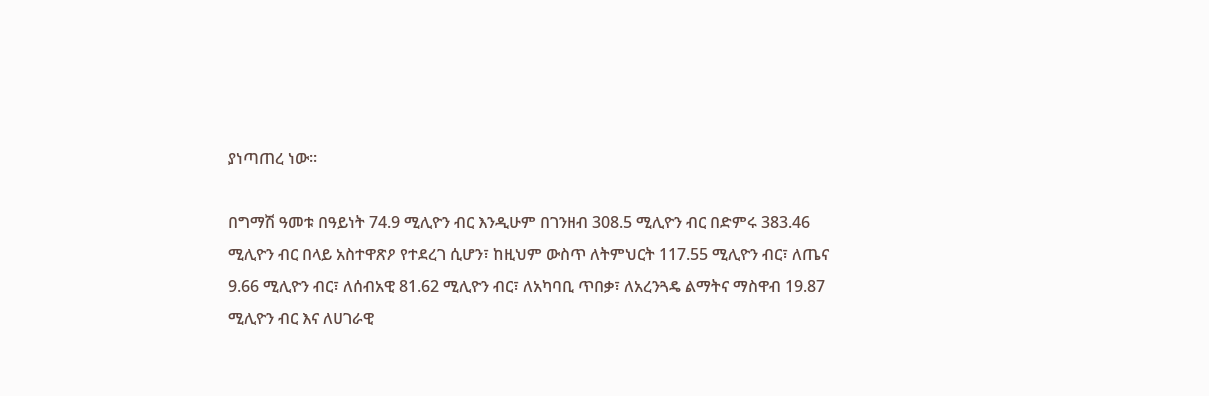ያነጣጠረ ነው፡፡

በግማሽ ዓመቱ በዓይነት 74.9 ሚሊዮን ብር እንዲሁም በገንዘብ 308.5 ሚሊዮን ብር በድምሩ 383.46 ሚሊዮን ብር በላይ አስተዋጽዖ የተደረገ ሲሆን፣ ከዚህም ውስጥ ለትምህርት 117.55 ሚሊዮን ብር፣ ለጤና 9.66 ሚሊዮን ብር፣ ለሰብአዊ 81.62 ሚሊዮን ብር፣ ለአካባቢ ጥበቃ፣ ለአረንጓዴ ልማትና ማስዋብ 19.87 ሚሊዮን ብር እና ለሀገራዊ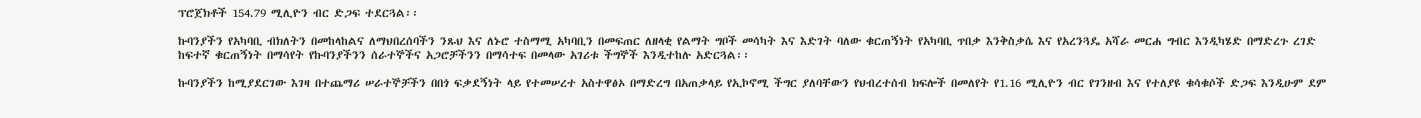ፕሮጀክቶች 154.79 ሚሊዮን ብር ድጋፍ ተደርጓል፡፡

ኩባንያችን የአካባቢ ብክለትን በመከላከልና ለማህበረሰባችን ንጹህ እና ለኑሮ ተስማሚ አካባቢን በመፍጠር ለዘላቂ የልማት ግቦች መሳካት እና እድገት ባለው ቁርጠኝነት የአካባቢ ጥበቃ እንቅስቃሴ እና የአረንጓዴ አሻራ መርሐ ግብር እንዲካሄድ በማድረጉ ረገድ ከፍተኛ ቁርጠኝነት በማሳየት የኩባንያችንን ሰራተኞችና አጋሮቻችንን በማሳተፍ በመላው አገሪቱ ችግኞች እንዲተከሉ አድርጓል፡፡

ኩባንያችን ከሚያደርገው እገዛ በተጨማሪ ሠራተኞቻችን በበጎ ፍቃደኝነት ላይ የተመሠረተ አስተዋፅኦ በማድረግ በአጠቃላይ የኢኮኖሚ ችግር ያለባቸውን የህብረተሰብ ክፍሎች በመለየት የ1.16 ሚሊዮን ብር የገንዘብ እና የተለያዩ ቁሳቁሶች ድጋፍ እንዲሁም ደም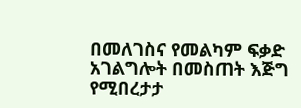በመለገስና የመልካም ፍቃድ አገልግሎት በመስጠት እጅግ የሚበረታታ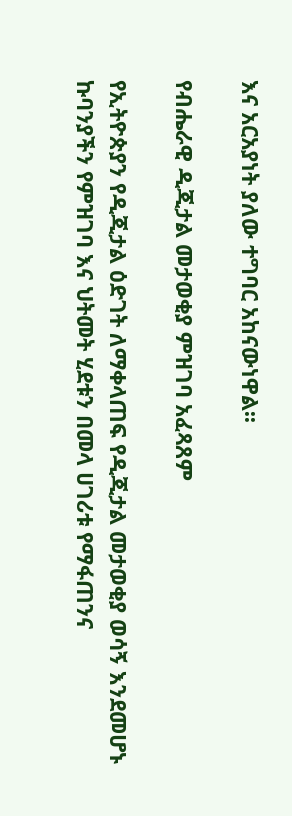እና አርአያነት ያለው ተግባር አከናውነዋል፡፡

የብሔራዊ ዲጂታል መታወቂያ ምዝገባ አፈጻጸም

የኢትዮጵያን የዲጂታል ዕድገት ለማቀላጠፍ የዲጂታል መታወቂያ ወሳኝ እንደመሆኑ ኩባንያችን የምዝገባ እና ህትመት ሂደቱን በመላ ሀገሪቱ የማፋጠንና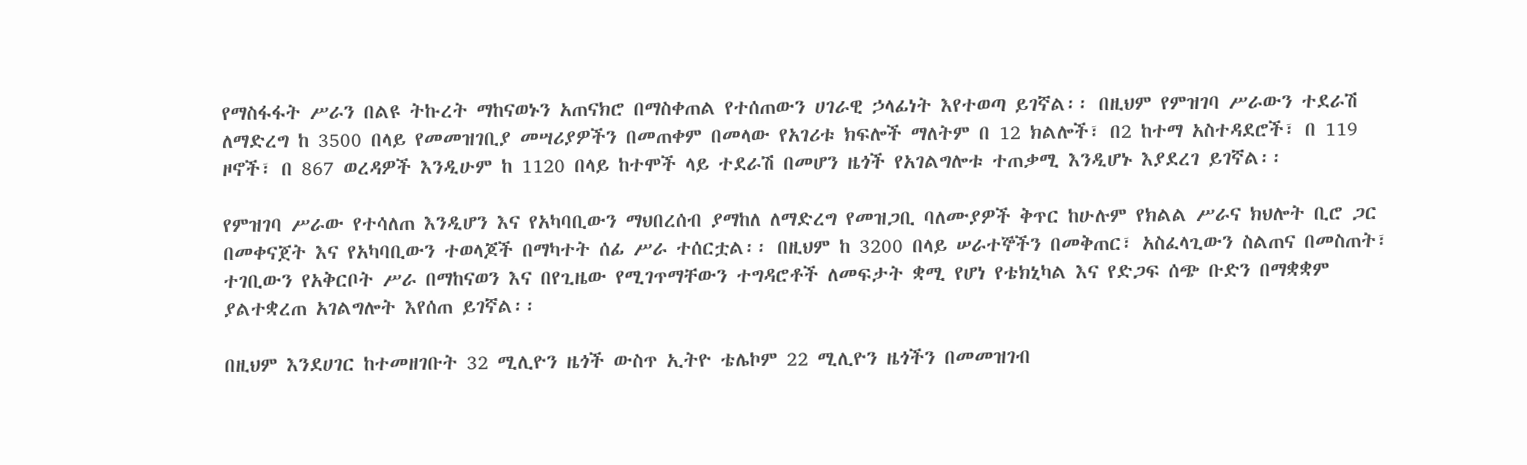የማስፋፋት ሥራን በልዩ ትኩረት ማከናወኑን አጠናክሮ በማስቀጠል የተሰጠውን ሀገራዊ ኃላፊነት እየተወጣ ይገኛል፡፡ በዚህም የምዝገባ ሥራውን ተደራሽ ለማድረግ ከ 3500 በላይ የመመዝገቢያ መሣሪያዎችን በመጠቀም በመላው የአገሪቱ ክፍሎች ማለትም በ 12 ክልሎች፣ በ2 ከተማ አስተዳደሮች፣ በ 119 ዞኖች፣ በ 867 ወረዳዎች እንዲሁም ከ 1120 በላይ ከተሞች ላይ ተደራሽ በመሆን ዜጎች የአገልግሎቱ ተጠቃሚ እንዲሆኑ እያደረገ ይገኛል፡፡

የምዝገባ ሥራው የተሳለጠ እንዲሆን እና የአካባቢውን ማህበረሰብ ያማከለ ለማድረግ የመዝጋቢ ባለሙያዎች ቅጥር ከሁሉም የክልል ሥራና ክህሎት ቢሮ ጋር በመቀናጀት እና የአካባቢውን ተወላጆች በማካተት ሰፊ ሥራ ተሰርቷል፡፡ በዚህም ከ 3200 በላይ ሠራተኞችን በመቅጠር፣ አስፈላጊውን ስልጠና በመስጠት፣ ተገቢውን የአቅርቦት ሥራ በማከናወን እና በየጊዜው የሚገጥማቸውን ተግዳሮቶች ለመፍታት ቋሚ የሆነ የቴክኒካል እና የድጋፍ ሰጭ ቡድን በማቋቋም ያልተቋረጠ አገልግሎት እየሰጠ ይገኛል፡፡

በዚህም እንደሀገር ከተመዘገቡት 32 ሚሊዮን ዜጎች ውስጥ ኢትዮ ቴሌኮም 22 ሚሊዮን ዜጎችን በመመዝገብ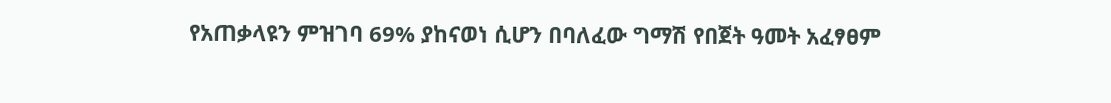የአጠቃላዩን ምዝገባ 69% ያከናወነ ሲሆን በባለፈው ግማሽ የበጀት ዓመት አፈፃፀም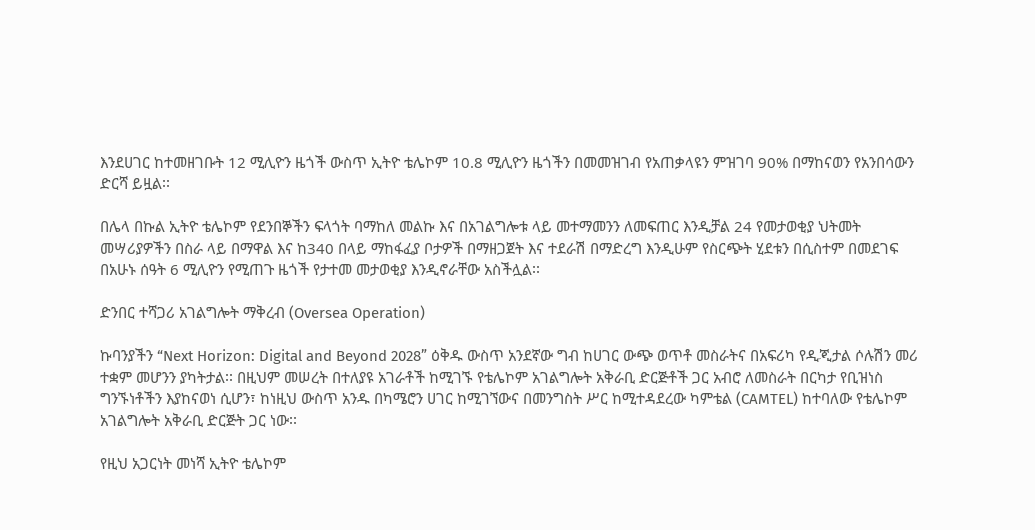እንደሀገር ከተመዘገቡት 12 ሚሊዮን ዜጎች ውስጥ ኢትዮ ቴሌኮም 10.8 ሚሊዮን ዜጎችን በመመዝገብ የአጠቃላዩን ምዝገባ 90% በማከናወን የአንበሳውን ድርሻ ይዟል፡፡

በሌላ በኩል ኢትዮ ቴሌኮም የደንበኞችን ፍላጎት ባማከለ መልኩ እና በአገልግሎቱ ላይ መተማመንን ለመፍጠር እንዲቻል 24 የመታወቂያ ህትመት መሣሪያዎችን በስራ ላይ በማዋል እና ከ340 በላይ ማከፋፈያ ቦታዎች በማዘጋጀት እና ተደራሽ በማድረግ እንዲሁም የስርጭት ሂደቱን በሲስተም በመደገፍ በአሁኑ ሰዓት 6 ሚሊዮን የሚጠጉ ዜጎች የታተመ መታወቂያ እንዲኖራቸው አስችሏል፡፡

ድንበር ተሻጋሪ አገልግሎት ማቅረብ (Oversea Operation)

ኩባንያችን “Next Horizon: Digital and Beyond 2028” ዕቅዱ ውስጥ አንደኛው ግብ ከሀገር ውጭ ወጥቶ መስራትና በአፍሪካ የዲጂታል ሶሉሽን መሪ ተቋም መሆንን ያካትታል፡፡ በዚህም መሠረት በተለያዩ አገራቶች ከሚገኙ የቴሌኮም አገልግሎት አቅራቢ ድርጅቶች ጋር አብሮ ለመስራት በርካታ የቢዝነስ ግንኙነቶችን እያከናወነ ሲሆን፣ ከነዚህ ውስጥ አንዱ በካሜሮን ሀገር ከሚገኘውና በመንግስት ሥር ከሚተዳደረው ካምቴል (CAMTEL) ከተባለው የቴሌኮም አገልግሎት አቅራቢ ድርጅት ጋር ነው፡፡

የዚህ አጋርነት መነሻ ኢትዮ ቴሌኮም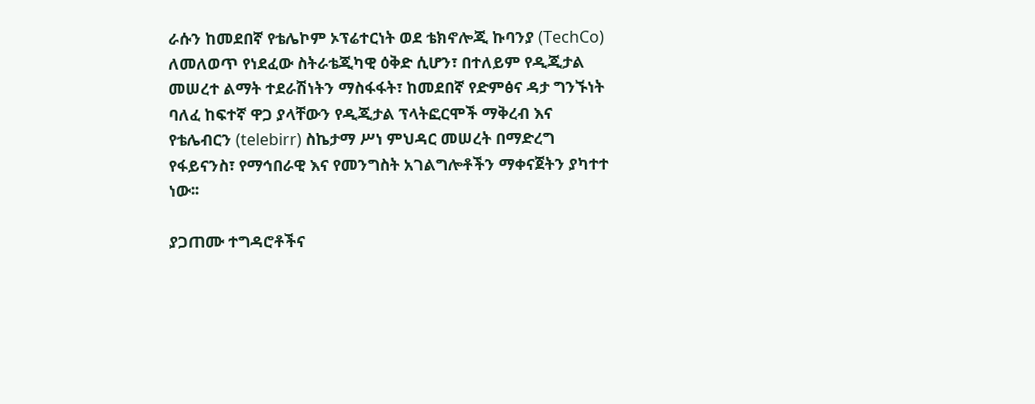ራሱን ከመደበኛ የቴሌኮም ኦፕሬተርነት ወደ ቴክኖሎጂ ኩባንያ (TechCo) ለመለወጥ የነደፈው ስትራቴጂካዊ ዕቅድ ሲሆን፣ በተለይም የዲጂታል መሠረተ ልማት ተደራሽነትን ማስፋፋት፣ ከመደበኛ የድምፅና ዳታ ግንኙነት ባለፈ ከፍተኛ ዋጋ ያላቸውን የዲጂታል ፕላትፎርሞች ማቅረብ እና የቴሌብርን (telebirr) ስኬታማ ሥነ ምህዳር መሠረት በማድረግ የፋይናንስ፣ የማኅበራዊ እና የመንግስት አገልግሎቶችን ማቀናጀትን ያካተተ ነው፡፡

ያጋጠሙ ተግዳሮቶችና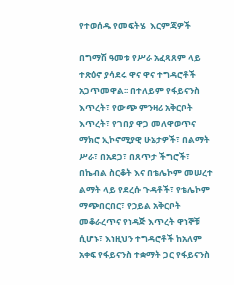የተወሰዱ የመፍትሄ  እርምጃዎች

በግማሽ ዓመቱ የሥራ አፈጻጸም ላይ ተጽዕኖ ያሳደሩ ዋና ዋና ተግዳሮቶች አጋጥመዋል፡፡ በተለይም የፋይናንስ እጥረት፣ የውጭ ምንዛሪ አቅርቦት እጥረት፣ የገበያ ዋጋ መለዋወጥና ማክሮ ኢኮኖሚያዊ ሁኔታዎች፣ በልማት ሥራ፣ በአደጋ፣ በጸጥታ ችግሮች፣ በኬብል ስርቆት እና በቴሌኮም መሠረተ ልማት ላይ የደረሱ ጉዳቶች፣ የቴሌኮም ማጭበርበር፣ የኃይል አቅርቦት መቆራረጥና የነዳጅ እጥረት ዋነኞቹ ሲሆኑ፣ እነዚህን ተግዳሮቶች ከአለም አቀፍ የፋይናንስ ተቋማት ጋር የፋይናንስ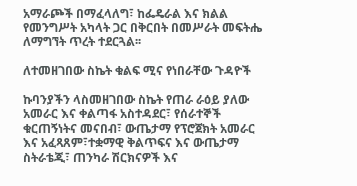አማራጮች በማፈላለግ፣ ከፌዴራል እና ክልል የመንግሥት አካላት ጋር በቅርበት በመሥራት መፍትሔ ለማግኘት ጥረት ተደርጓል፡፡

ለተመዘገበው ስኬት ቁልፍ ሚና የነበራቸው ጉዳዮች

ኩባንያችን ላስመዘገበው ስኬት የጠራ ራዕይ ያለው አመራር እና ቀልጣፋ አስተዳደር፣ የሰራተኞች ቁርጠኝነትና መናበብ፣ ውጤታማ የፕሮጀክት አመራር እና አፈጻጸም፣ተቋማዊ ቅልጥፍና እና ውጤታማ ስትራቴጂ፣ ጠንካራ ሽርክናዎች እና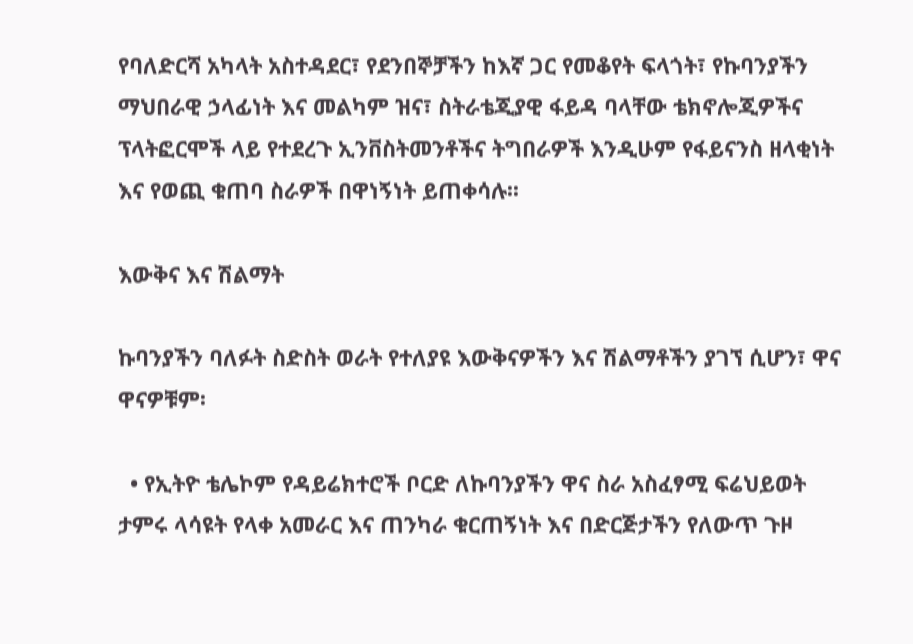የባለድርሻ አካላት አስተዳደር፣ የደንበኞቻችን ከእኛ ጋር የመቆየት ፍላጎት፣ የኩባንያችን ማህበራዊ ኃላፊነት እና መልካም ዝና፣ ስትራቴጂያዊ ፋይዳ ባላቸው ቴክኖሎጂዎችና ፕላትፎርሞች ላይ የተደረጉ ኢንቨስትመንቶችና ትግበራዎች እንዲሁም የፋይናንስ ዘላቂነት እና የወጪ ቁጠባ ስራዎች በዋነኝነት ይጠቀሳሉ፡፡

እውቅና እና ሽልማት

ኩባንያችን ባለፉት ስድስት ወራት የተለያዩ እውቅናዎችን እና ሽልማቶችን ያገኘ ሲሆን፣ ዋና ዋናዎቹም፡

  • የኢትዮ ቴሌኮም የዳይሬክተሮች ቦርድ ለኩባንያችን ዋና ስራ አስፈፃሚ ፍሬህይወት ታምሩ ላሳዩት የላቀ አመራር እና ጠንካራ ቁርጠኝነት እና በድርጅታችን የለውጥ ጉዞ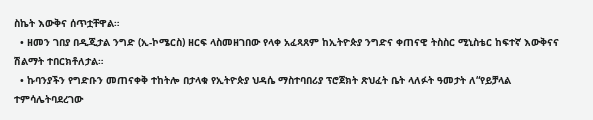ስኬት እውቅና ሰጥቷቸዋል።
  • ዘመን ገበያ በዲጂታል ንግድ (ኢ-ኮሜርስ) ዘርፍ ላስመዘገበው የላቀ አፈጻጸም ከኢትዮጵያ ንግድና ቀጠናዊ ትስስር ሚኒስቴር ከፍተኛ እውቅናና ሽልማት ተበርክቶለታል።
  • ኩባንያችን የግድቡን መጠናቀቅ ተከትሎ በታላቁ የኢትዮጵያ ህዳሴ ማስተባበሪያ ፕሮጀክት ጽህፈት ቤት ላለፉት ዓመታት ለ“የይቻላል ተምሳሌትባደረገው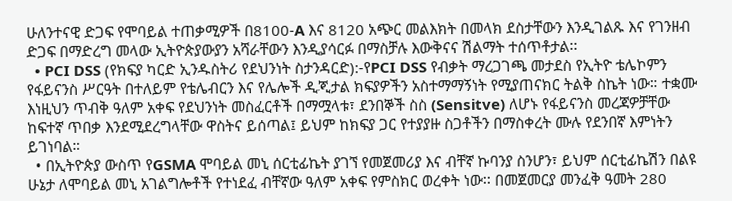ሁለንተናዊ ድጋፍ የሞባይል ተጠቃሚዎች በ8100-A እና 8120 አጭር መልእክት በመላክ ደስታቸውን እንዲገልጹ እና የገንዘብ ድጋፍ በማድረግ መላው ኢትዮጵያውያን አሻራቸውን እንዲያሳርፉ በማስቻሉ እውቅናና ሽልማት ተሰጥቶታል፡፡
  • PCI DSS (የክፍያ ካርድ ኢንዱስትሪ የደህንነት ስታንዳርድ):-የPCI DSS የብቃት ማረጋገጫ መታደስ የኢትዮ ቴሌኮምን የፋይናንስ ሥርዓት በተለይም የቴሌብርን እና የሌሎች ዲጂታል ክፍያዎችን አስተማማኝነት የሚያጠናክር ትልቅ ስኬት ነው። ተቋሙ እነዚህን ጥብቅ ዓለም አቀፍ የደህንነት መስፈርቶች በማሟላቱ፣ ደንበኞች ስስ (Sensitve) ለሆኑ የፋይናንስ መረጃዎቻቸው ከፍተኛ ጥበቃ እንደሚደረግላቸው ዋስትና ይሰጣል፤ ይህም ከክፍያ ጋር የተያያዙ ስጋቶችን በማስቀረት ሙሉ የደንበኛ እምነትን ይገነባል።
  • በኢትዮጵያ ውስጥ የGSMA ሞባይል መኒ ሰርቲፊኬት ያገኘ የመጀመሪያ እና ብቸኛ ኩባንያ ስንሆን፣ ይህም ሰርቲፊኬሽን በልዩ ሁኔታ ለሞባይል መኒ አገልግሎቶች የተነደፈ ብቸኛው ዓለም አቀፍ የምስክር ወረቀት ነው፡፡ በመጀመርያ መንፈቅ ዓመት 280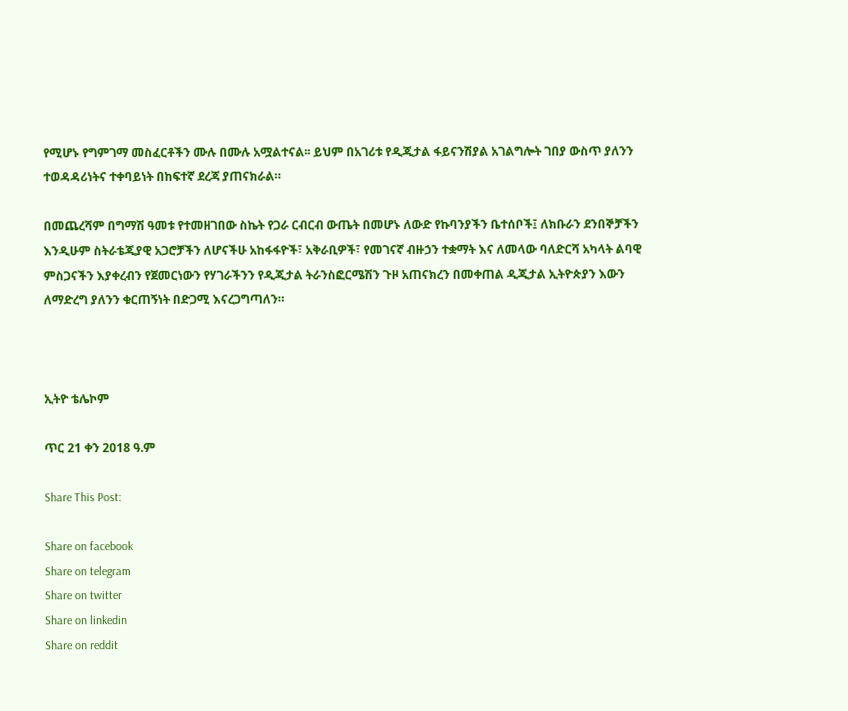የሚሆኑ የግምገማ መስፈርቶችን ሙሉ በሙሉ አሟልተናል፡፡ ይህም በአገሪቱ የዲጂታል ፋይናንሽያል አገልግሎት ገበያ ውስጥ ያለንን ተወዳዳሪነትና ተቀባይነት በከፍተኛ ደረጃ ያጠናክራል።

በመጨረሻም በግማሽ ዓመቱ የተመዘገበው ስኬት የጋራ ርብርብ ውጤት በመሆኑ ለውድ የኩባንያችን ቤተሰቦች፤ ለክቡራን ደንበኞቻችን እንዲሁም ስትራቴጂያዊ አጋሮቻችን ለሆናችሁ አከፋፋዮች፣ አቅራቢዎች፣ የመገናኛ ብዙኃን ተቋማት እና ለመላው ባለድርሻ አካላት ልባዊ ምስጋናችን እያቀረብን የጀመርነውን የሃገራችንን የዲጂታል ትራንስፎርሜሽን ጉዞ አጠናክረን በመቀጠል ዲጂታል ኢትዮጵያን እውን ለማድረግ ያለንን ቁርጠኝነት በድጋሚ እናረጋግጣለን።



ኢትዮ ቴሌኮም

ጥር 21 ቀን 2018 ዓ.ም

Share This Post:

Share on facebook
Share on telegram
Share on twitter
Share on linkedin
Share on reddit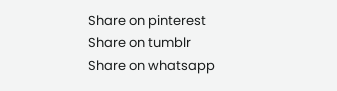Share on pinterest
Share on tumblr
Share on whatsapp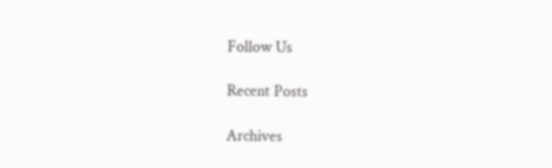Follow Us

Recent Posts

Archives